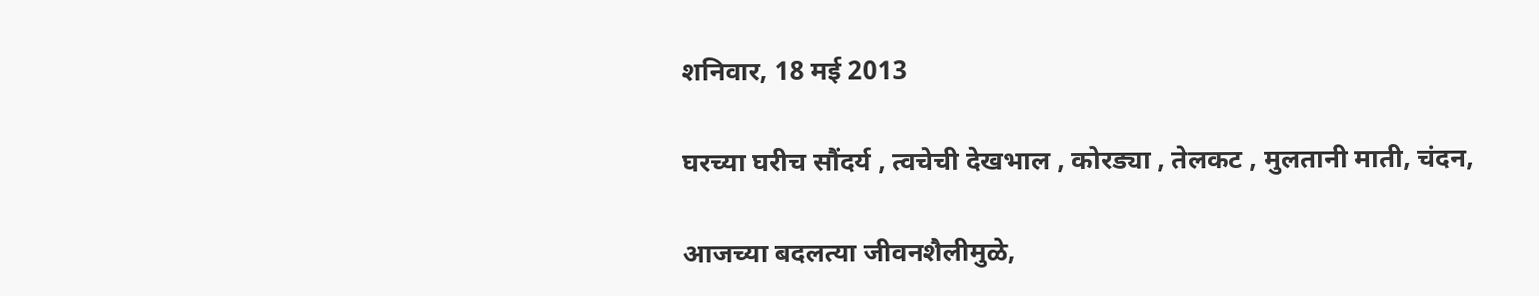शनिवार, 18 मई 2013

घरच्या घरीच सौंदर्य , त्वचेची देखभाल , कोरड्या , तेलकट , मुलतानी माती, चंदन,

आजच्या बदलत्या जीवनशैलीमुळे,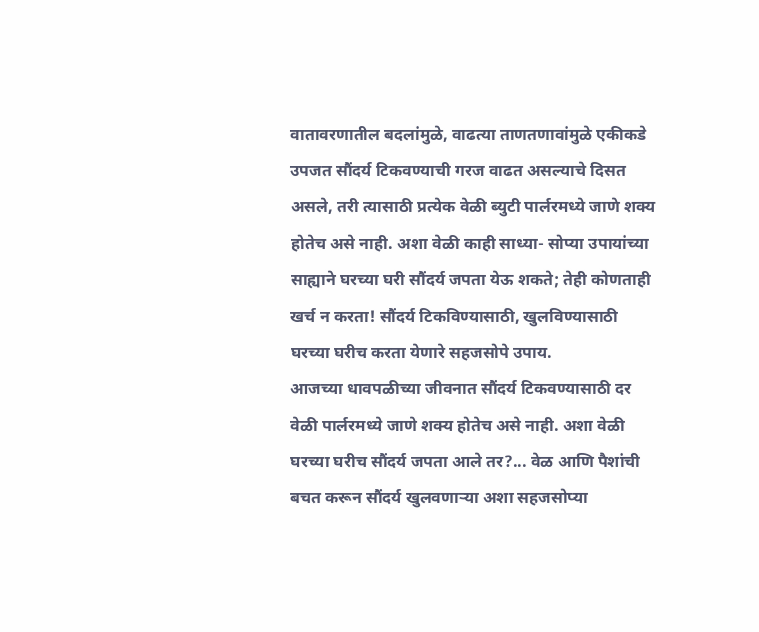वातावरणातील बदलांमुळे, वाढत्या ताणतणावांमुळे एकीकडे उपजत सौंदर्य टिकवण्याची गरज वाढत असल्याचे दिसत असले, तरी त्यासाठी प्रत्येक वेळी ब्युटी पार्लरमध्ये जाणे शक्‍य होतेच असे नाही. अशा वेळी काही साध्या- सोप्या उपायांच्या साह्याने घरच्या घरी सौंदर्य जपता येऊ शकते; तेही कोणताही खर्च न करता! सौंदर्य टिकविण्यासाठी, खुलविण्यासाठी घरच्या घरीच करता येणारे सहजसोपे उपाय.
आजच्या धावपळीच्या जीवनात सौंदर्य टिकवण्यासाठी दर वेळी पार्लरमध्ये जाणे शक्‍य होतेच असे नाही. अशा वेळी घरच्या घरीच सौंदर्य जपता आले तर?... वेळ आणि पैशांची बचत करून सौंदर्य खुलवणाऱ्या अशा सहजसोप्या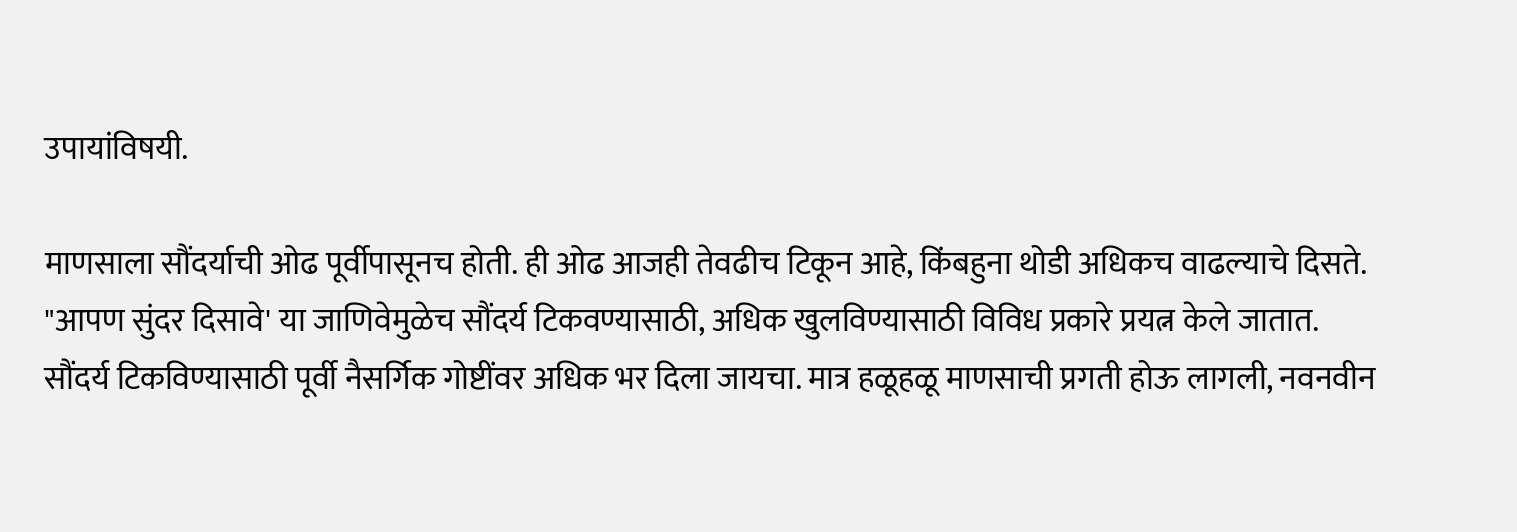उपायांविषयी.

माणसाला सौंदर्याची ओढ पूर्वीपासूनच होती. ही ओढ आजही तेवढीच टिकून आहे, किंबहुना थोडी अधिकच वाढल्याचे दिसते. "आपण सुंदर दिसावे' या जाणिवेमुळेच सौंदर्य टिकवण्यासाठी, अधिक खुलविण्यासाठी विविध प्रकारे प्रयत्न केले जातात. सौंदर्य टिकविण्यासाठी पूर्वी नैसर्गिक गोष्टींवर अधिक भर दिला जायचा. मात्र हळूहळू माणसाची प्रगती होऊ लागली, नवनवीन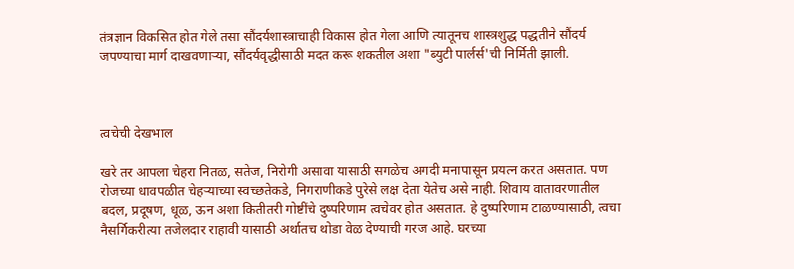तंत्रज्ञान विकसित होत गेले तसा सौंदर्यशास्त्राचाही विकास होत गेला आणि त्यातूनच शास्त्रशुद्ध पद्धतीने सौंदर्य जपण्याचा मार्ग दाखवणाऱ्या, सौंदर्यवृद्धीसाठी मदत करू शकतील अशा "ब्युटी पार्लर्स'ची निर्मिती झाली.



त्वचेची देखभाल

खरे तर आपला चेहरा नितळ, सतेज, निरोगी असावा यासाठी सगळेच अगदी मनापासून प्रयत्न करत असतात. पण रोजच्या धावपळीत चेहऱ्याच्या स्वच्छतेकडे, निगराणीकडे पुरेसे लक्ष देता येतेच असे नाही. शिवाय वातावरणातील बदल, प्रदूषण, धूळ, ऊन अशा कितीतरी गोष्टींचे दुष्परिणाम त्वचेवर होत असतात. हे दुष्परिणाम टाळण्यासाठी, त्वचा नैसर्गिकरीत्या तजेलदार राहावी यासाठी अर्थातच थोडा वेळ देण्याची गरज आहे. घरच्या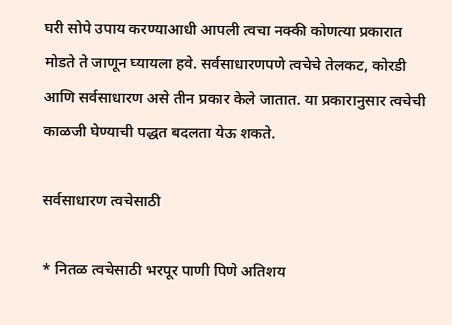घरी सोपे उपाय करण्याआधी आपली त्वचा नक्की कोणत्या प्रकारात मोडते ते जाणून घ्यायला हवे. सर्वसाधारणपणे त्वचेचे तेलकट, कोरडी आणि सर्वसाधारण असे तीन प्रकार केले जातात. या प्रकारानुसार त्वचेची काळजी घेण्याची पद्धत बदलता येऊ शकते.

सर्वसाधारण त्वचेसाठी

* नितळ त्वचेसाठी भरपूर पाणी पिणे अतिशय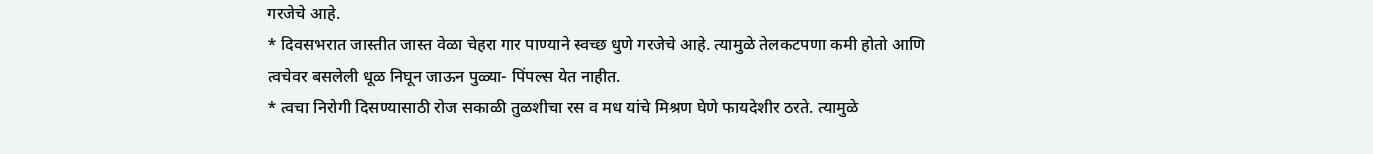गरजेचे आहे.
* दिवसभरात जास्तीत जास्त वेळा चेहरा गार पाण्याने स्वच्छ धुणे गरजेचे आहे. त्यामुळे तेलकटपणा कमी होतो आणि त्वचेवर बसलेली धूळ निघून जाऊन पुळ्या- पिंपल्स येत नाहीत.
* त्वचा निरोगी दिसण्यासाठी रोज सकाळी तुळशीचा रस व मध यांचे मिश्रण घेणे फायदेशीर ठरते. त्यामुळे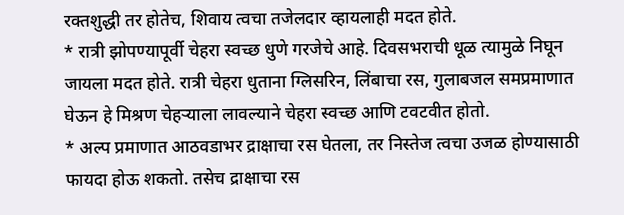रक्तशुद्धी तर होतेच, शिवाय त्वचा तजेलदार व्हायलाही मदत होते.
* रात्री झोपण्यापूर्वी चेहरा स्वच्छ धुणे गरजेचे आहे. दिवसभराची धूळ त्यामुळे निघून जायला मदत होते. रात्री चेहरा धुताना ग्लिसरिन, लिंबाचा रस, गुलाबजल समप्रमाणात घेऊन हे मिश्रण चेहऱ्याला लावल्याने चेहरा स्वच्छ आणि टवटवीत होतो.
* अल्प प्रमाणात आठवडाभर द्राक्षाचा रस घेतला, तर निस्तेज त्वचा उजळ होण्यासाठी फायदा होऊ शकतो. तसेच द्राक्षाचा रस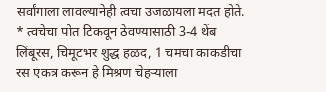सर्वांगाला लावल्यानेही त्वचा उजळायला मदत होते.
* त्वचेचा पोत टिकवून ठेवण्यासाठी 3-4 थेंब लिंबूरस, चिमूटभर शुद्ध हळद, 1 चमचा काकडीचा रस एकत्र करून हे मिश्रण चेहऱ्याला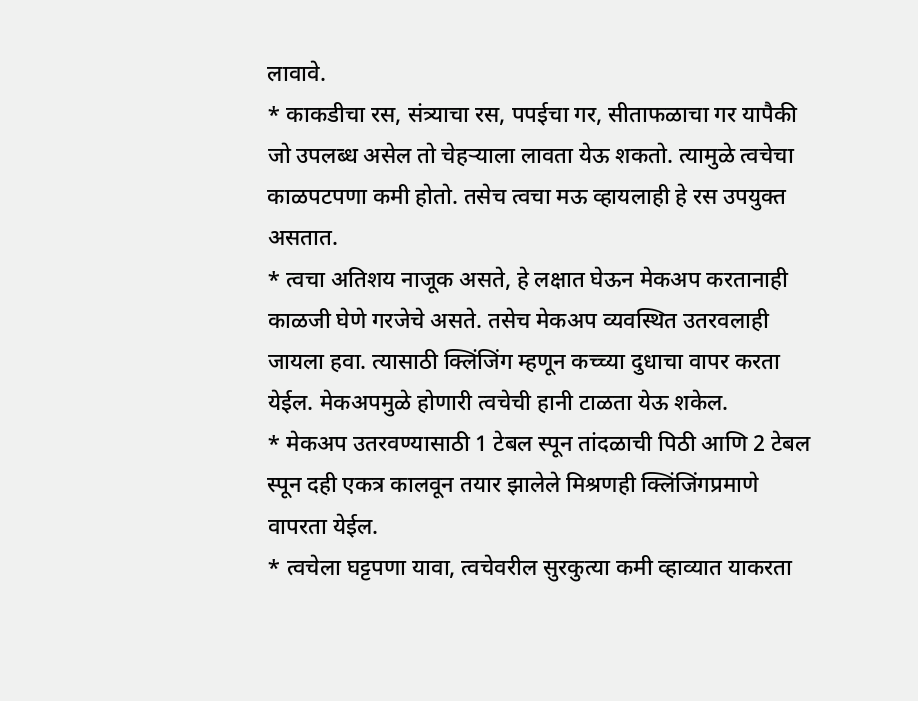लावावे.
* काकडीचा रस, संत्र्याचा रस, पपईचा गर, सीताफळाचा गर यापैकी जो उपलब्ध असेल तो चेहऱ्याला लावता येऊ शकतो. त्यामुळे त्वचेचा काळपटपणा कमी होतो. तसेच त्वचा मऊ व्हायलाही हे रस उपयुक्त असतात.
* त्वचा अतिशय नाजूक असते, हे लक्षात घेऊन मेकअप करतानाही काळजी घेणे गरजेचे असते. तसेच मेकअप व्यवस्थित उतरवलाही जायला हवा. त्यासाठी क्‍लिंजिंग म्हणून कच्च्या दुधाचा वापर करता येईल. मेकअपमुळे होणारी त्वचेची हानी टाळता येऊ शकेल.
* मेकअप उतरवण्यासाठी 1 टेबल स्पून तांदळाची पिठी आणि 2 टेबल स्पून दही एकत्र कालवून तयार झालेले मिश्रणही क्‍लिंजिंगप्रमाणे वापरता येईल.
* त्वचेला घट्टपणा यावा, त्वचेवरील सुरकुत्या कमी व्हाव्यात याकरता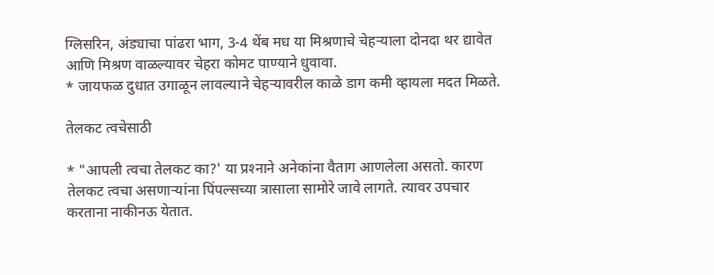ग्लिसरिन, अंड्याचा पांढरा भाग, 3-4 थेंब मध या मिश्रणाचे चेहऱ्याला दोनदा थर द्यावेत आणि मिश्रण वाळल्यावर चेहरा कोमट पाण्याने धुवावा.
* जायफळ दुधात उगाळून लावल्याने चेहऱ्यावरील काळे डाग कमी व्हायला मदत मिळते.

तेलकट त्वचेसाठी

* "आपली त्वचा तेलकट का?' या प्रश्‍नाने अनेकांना वैताग आणलेला असतो. कारण तेलकट त्वचा असणाऱ्यांना पिंपल्सच्या त्रासाला सामोरे जावे लागते. त्यावर उपचार करताना नाकीनऊ येतात.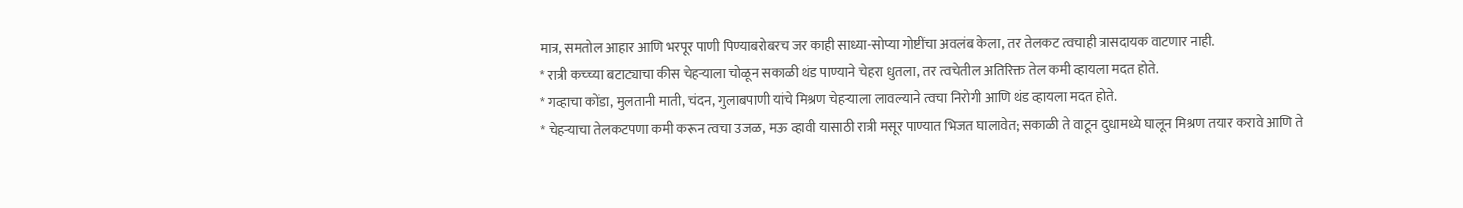मात्र, समतोल आहार आणि भरपूर पाणी पिण्याबरोबरच जर काही साध्या-सोप्या गोष्टींचा अवलंब केला, तर तेलकट त्वचाही त्रासदायक वाटणार नाही.
* रात्री कच्च्या बटाट्याचा कीस चेहऱ्याला चोळून सकाळी थंड पाण्याने चेहरा धुतला, तर त्वचेतील अतिरिक्त तेल कमी व्हायला मदत होते.
* गव्हाचा कोंडा, मुलतानी माती, चंदन, गुलाबपाणी यांचे मिश्रण चेहऱ्याला लावल्याने त्वचा निरोगी आणि थंड व्हायला मदत होते.
* चेहऱ्याचा तेलकटपणा कमी करून त्वचा उजळ, मऊ व्हावी यासाठी रात्री मसूर पाण्यात भिजत घालावेत; सकाळी ते वाटून दुधामध्ये घालून मिश्रण तयार करावे आणि ते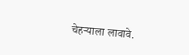चेहऱ्याला लावावे.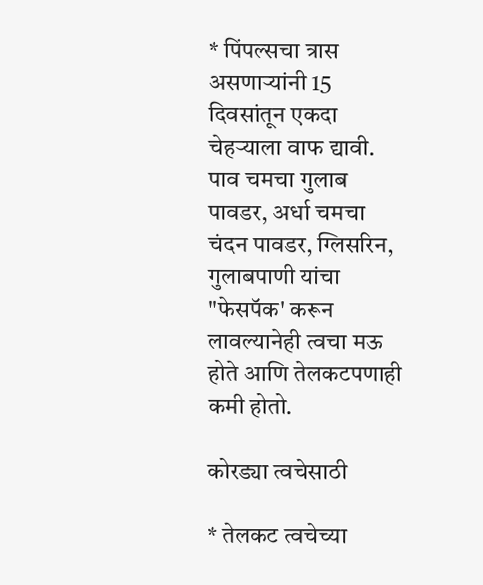* पिंपल्सचा त्रास असणाऱ्यांनी 15 दिवसांतून एकदा चेहऱ्याला वाफ द्यावी. पाव चमचा गुलाब पावडर, अर्धा चमचा चंदन पावडर, ग्लिसरिन, गुलाबपाणी यांचा "फेसपॅक' करून लावल्यानेही त्वचा मऊ होते आणि तेलकटपणाही कमी होतो.

कोरड्या त्वचेसाठी

* तेलकट त्वचेच्या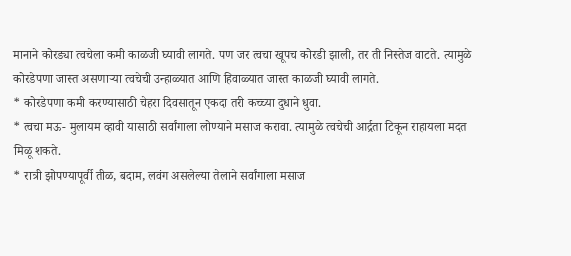मानाने कोरड्या त्वचेला कमी काळजी घ्यावी लागते. पण जर त्वचा खूपच कोरडी झाली, तर ती निस्तेज वाटते. त्यामुळे कोरडेपणा जास्त असणाऱ्या त्वचेची उन्हाळ्यात आणि हिवाळ्यात जास्त काळजी घ्यावी लागते.
* कोरडेपणा कमी करण्यासाठी चेहरा दिवसातून एकदा तरी कच्च्या दुधाने धुवा.
* त्वचा मऊ- मुलायम व्हावी यासाठी सर्वांगाला लोण्याने मसाज करावा. त्यामुळे त्वचेची आर्द्रता टिकून राहायला मदत मिळू शकते.
* रात्री झोपण्यापूर्वी तीळ, बदाम, लवंग असलेल्या तेलाने सर्वांगाला मसाज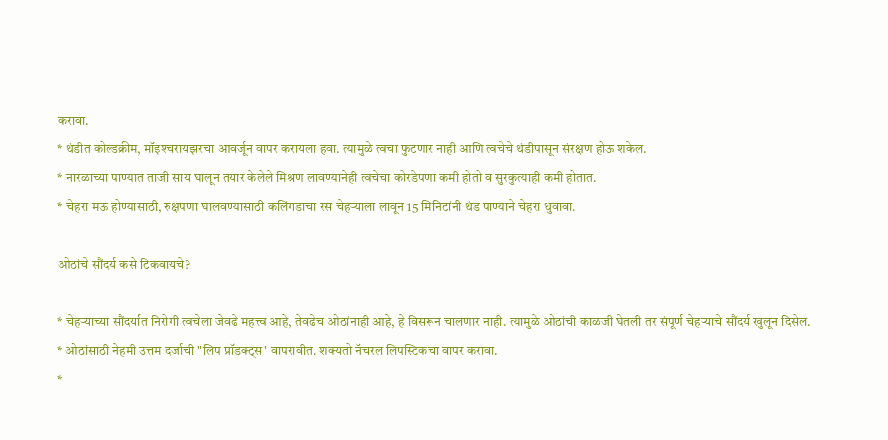करावा.
* थंडीत कोल्डक्रीम, मॉइश्‍चरायझरचा आवर्जून वापर करायला हवा. त्यामुळे त्वचा फुटणार नाही आणि त्वचेचे थंडीपासून संरक्षण होऊ शकेल.
* नारळाच्या पाण्यात ताजी साय घालून तयार केलेले मिश्रण लावण्यानेही त्वचेचा कोरडेपणा कमी होतो व सुरकुत्याही कमी होतात.
* चेहरा मऊ होण्यासाठी, रुक्षपणा घालवण्यासाठी कलिंगडाचा रस चेहऱ्याला लावून 15 मिनिटांनी थंड पाण्याने चेहरा धुवावा.

ओठांचे सौंदर्य कसे टिकवायचे?

* चेहऱ्याच्या सौंदर्यात निरोगी त्वचेला जेवढे महत्त्व आहे, तेवढेच ओठांनाही आहे, हे विसरून चालणार नाही. त्यामुळे ओठांची काळजी घेतली तर संपूर्ण चेहऱ्याचे सौंदर्य खुलून दिसेल.
* ओठांसाठी नेहमी उत्तम दर्जाची "लिप प्रॉडक्‍ट्‌स' वापरावीत. शक्‍यतो नॅचरल लिपस्टिकचा वापर करावा.
*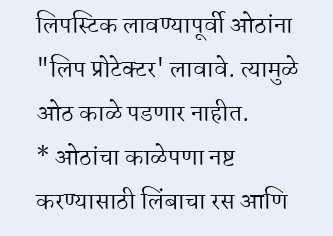लिपस्टिक लावण्यापूर्वी ओठांना "लिप प्रोटेक्‍टर' लावावे. त्यामुळे ओठ काळे पडणार नाहीत.
* ओठांचा काळेपणा नष्ट करण्यासाठी लिंबाचा रस आणि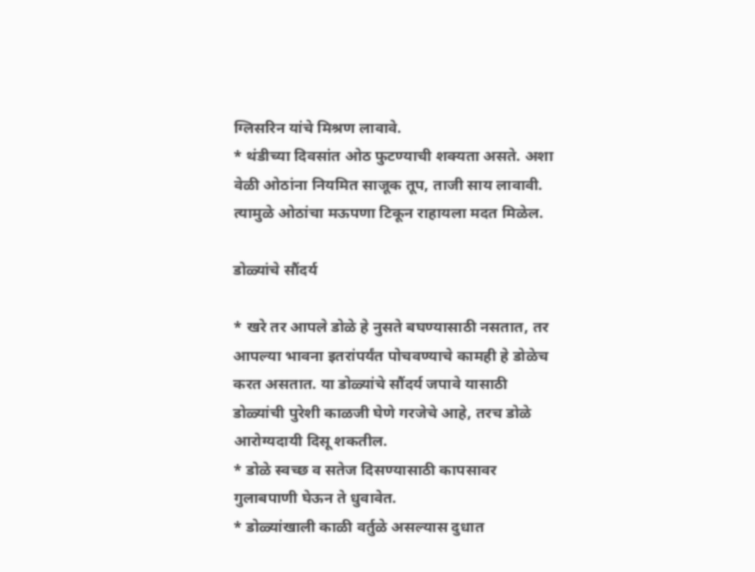ग्लिसरिन यांचे मिश्रण लावावे.
* थंडीच्या दिवसांत ओठ फुटण्याची शक्‍यता असते. अशा वेळी ओठांना नियमित साजूक तूप, ताजी साय लावावी. त्यामुळे ओठांचा मऊपणा टिकून राहायला मदत मिळेल.

डोळ्यांचे सौंदर्य

* खरे तर आपले डोळे हे नुसते बघण्यासाठी नसतात, तर आपल्या भावना इतरांपर्यंत पोचवण्याचे कामही हे डोळेच करत असतात. या डोळ्यांचे सौंदर्य जपावे यासाठी डोळ्यांची पुरेशी काळजी घेणे गरजेचे आहे, तरच डोळे आरोग्यदायी दिसू शकतील.
* डोळे स्वच्छ व सतेज दिसण्यासाठी कापसावर गुलाबपाणी घेऊन ते धुवावेत.
* डोळ्यांखाली काळी वर्तुळे असल्यास दुधात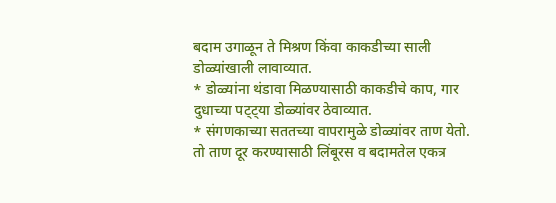बदाम उगाळून ते मिश्रण किंवा काकडीच्या साली डोळ्यांखाली लावाव्यात.
* डोळ्यांना थंडावा मिळण्यासाठी काकडीचे काप, गार दुधाच्या पट्ट्या डोळ्यांवर ठेवाव्यात.
* संगणकाच्या सततच्या वापरामुळे डोळ्यांवर ताण येतो. तो ताण दूर करण्यासाठी लिंबूरस व बदामतेल एकत्र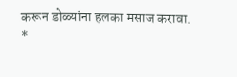करून डोळ्यांना हलका मसाज करावा.
*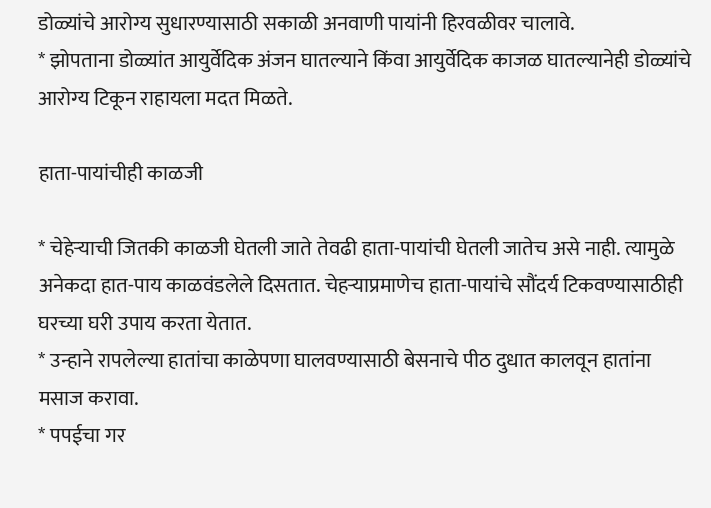डोळ्यांचे आरोग्य सुधारण्यासाठी सकाळी अनवाणी पायांनी हिरवळीवर चालावे.
* झोपताना डोळ्यांत आयुर्वेदिक अंजन घातल्याने किंवा आयुर्वेदिक काजळ घातल्यानेही डोळ्यांचे आरोग्य टिकून राहायला मदत मिळते.

हाता-पायांचीही काळजी

* चेहेऱ्याची जितकी काळजी घेतली जाते तेवढी हाता-पायांची घेतली जातेच असे नाही. त्यामुळे अनेकदा हात-पाय काळवंडलेले दिसतात. चेहऱ्याप्रमाणेच हाता-पायांचे सौंदर्य टिकवण्यासाठीही घरच्या घरी उपाय करता येतात.
* उन्हाने रापलेल्या हातांचा काळेपणा घालवण्यासाठी बेसनाचे पीठ दुधात कालवून हातांना मसाज करावा.
* पपईचा गर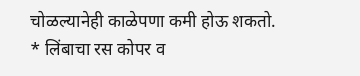चोळल्यानेही काळेपणा कमी होऊ शकतो.
* लिंबाचा रस कोपर व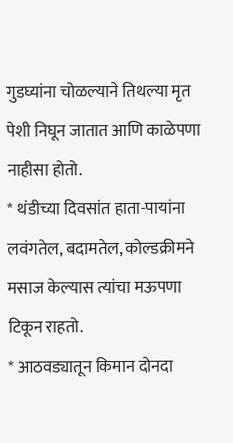गुडघ्यांना चोळल्याने तिथल्या मृत पेशी निघून जातात आणि काळेपणा नाहीसा होतो.
* थंडीच्या दिवसांत हाता-पायांना लवंगतेल, बदामतेल, कोल्डक्रीमने मसाज केल्यास त्यांचा मऊपणा टिकून राहतो.
* आठवड्यातून किमान दोनदा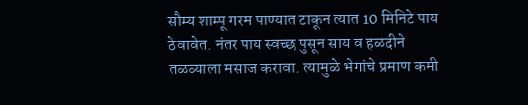सौम्य शाम्पू गरम पाण्यात टाकून त्यात 10 मिनिटे पाय ठेवावेत. नंतर पाय स्वच्छ पुसून साय व हळदीने तळव्याला मसाज करावा. त्यामुळे भेगांचे प्रमाण कमी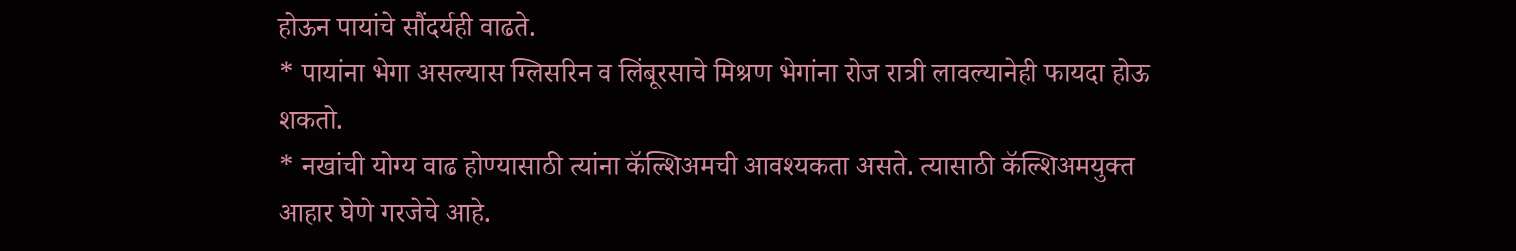होऊन पायांचे सौंदर्यही वाढते.
* पायांना भेगा असल्यास ग्लिसरिन व लिंबूरसाचे मिश्रण भेगांना रोज रात्री लावल्यानेही फायदा होऊ शकतो.
* नखांची योग्य वाढ होण्यासाठी त्यांना कॅल्शिअमची आवश्‍यकता असते. त्यासाठी कॅल्शिअमयुक्त आहार घेणे गरजेचे आहे.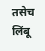तसेच लिंबू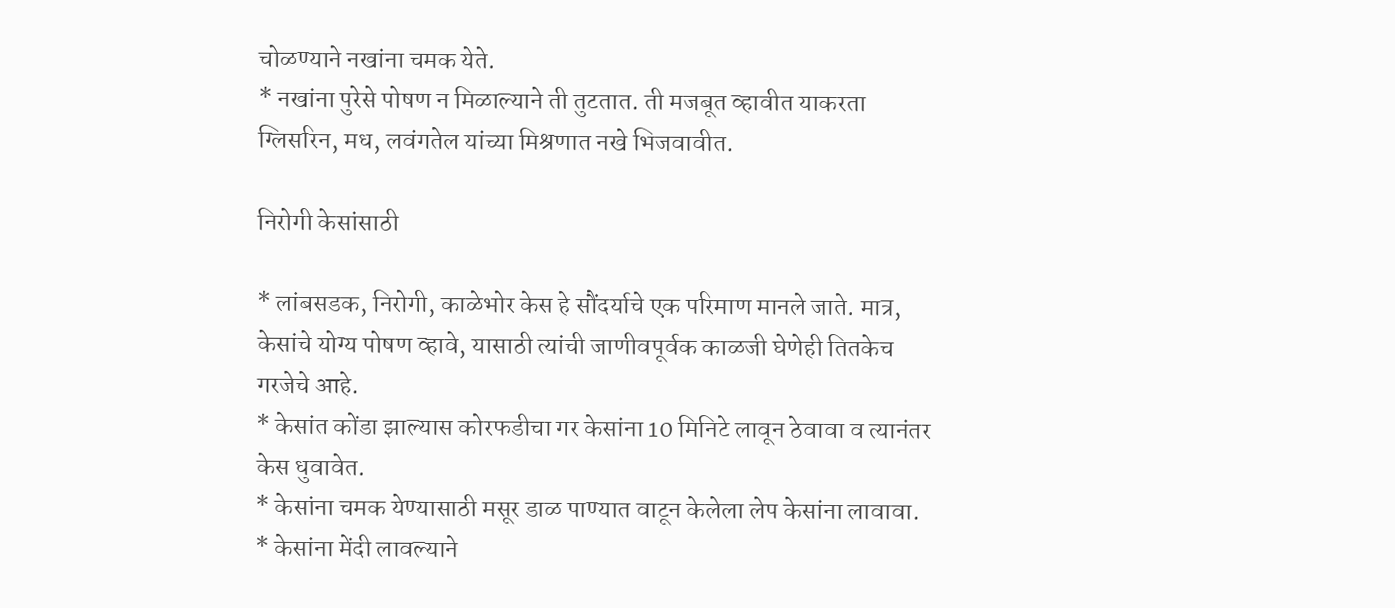चोळण्याने नखांना चमक येते.
* नखांना पुरेसे पोषण न मिळाल्याने ती तुटतात. ती मजबूत व्हावीत याकरता ग्लिसरिन, मध, लवंगतेल यांच्या मिश्रणात नखे भिजवावीत.

निरोगी केसांसाठी

* लांबसडक, निरोगी, काळेभोर केस हे सौंदर्याचे एक परिमाण मानले जाते. मात्र, केसांचे योग्य पोषण व्हावे, यासाठी त्यांची जाणीवपूर्वक काळजी घेणेही तितकेच गरजेचे आहे.
* केसांत कोंडा झाल्यास कोरफडीचा गर केसांना 10 मिनिटे लावून ठेवावा व त्यानंतर केस धुवावेत.
* केसांना चमक येण्यासाठी मसूर डाळ पाण्यात वाटून केलेला लेप केसांना लावावा.
* केसांना मेंदी लावल्याने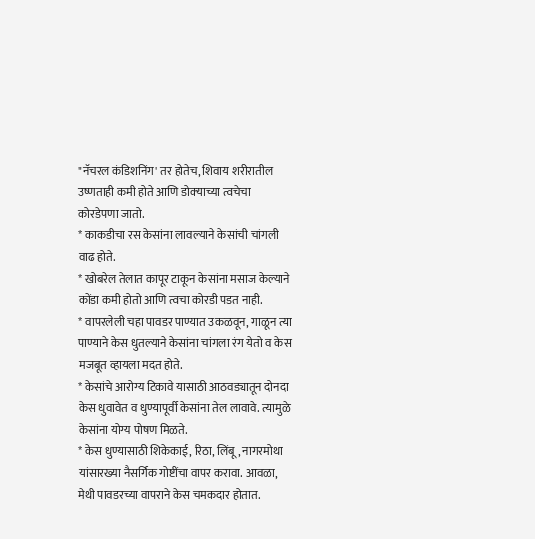"नॅचरल कंडिशनिंग' तर होतेच, शिवाय शरीरातील उष्णताही कमी होते आणि डोक्‍याच्या त्वचेचा कोरडेपणा जातो.
* काकडीचा रस केसांना लावल्याने केसांची चांगली वाढ होते.
* खोबरेल तेलात कापूर टाकून केसांना मसाज केल्याने कोंडा कमी होतो आणि त्वचा कोरडी पडत नाही.
* वापरलेली चहा पावडर पाण्यात उकळवून, गाळून त्या पाण्याने केस धुतल्याने केसांना चांगला रंग येतो व केस मजबूत व्हायला मदत होते.
* केसांचे आरोग्य टिकावे यासाठी आठवड्यातून दोनदा केस धुवावेत व धुण्यापूर्वी केसांना तेल लावावे. त्यामुळे केसांना योग्य पोषण मिळते.
* केस धुण्यासाठी शिकेकाई, रिठा, लिंबू, नागरमोथा यांसारख्या नैसर्गिक गोष्टींचा वापर करावा. आवळा, मेथी पावडरच्या वापराने केस चमकदार होतात.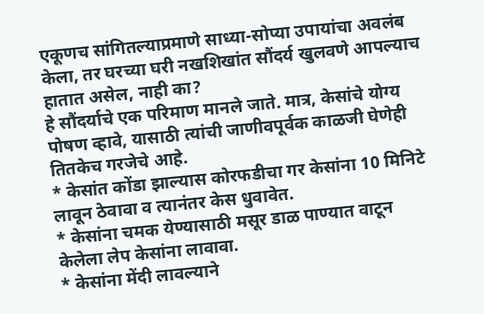एकूणच सांगितल्याप्रमाणे साध्या-सोप्या उपायांचा अवलंब केला, तर घरच्या घरी नखशिखांत सौंदर्य खुलवणे आपल्याच हातात असेल, नाही का?
हे सौंदर्याचे एक परिमाण मानले जाते. मात्र, केसांचे योग्य पोषण व्हावे, यासाठी त्यांची जाणीवपूर्वक काळजी घेणेही तितकेच गरजेचे आहे.
* केसांत कोंडा झाल्यास कोरफडीचा गर केसांना 10 मिनिटे लावून ठेवावा व त्यानंतर केस धुवावेत.
* केसांना चमक येण्यासाठी मसूर डाळ पाण्यात वाटून केलेला लेप केसांना लावावा.
* केसांना मेंदी लावल्याने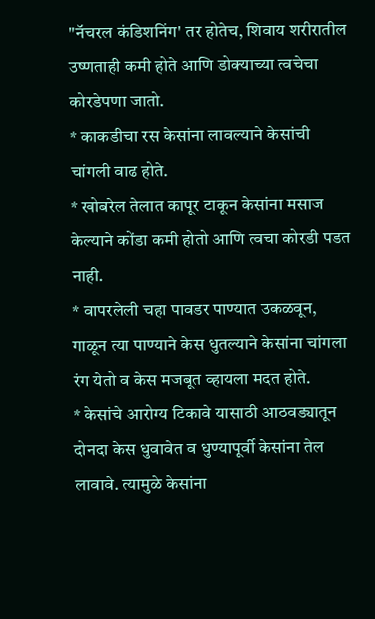"नॅचरल कंडिशनिंग' तर होतेच, शिवाय शरीरातील उष्णताही कमी होते आणि डोक्‍याच्या त्वचेचा कोरडेपणा जातो.
* काकडीचा रस केसांना लावल्याने केसांची चांगली वाढ होते.
* खोबरेल तेलात कापूर टाकून केसांना मसाज केल्याने कोंडा कमी होतो आणि त्वचा कोरडी पडत नाही.
* वापरलेली चहा पावडर पाण्यात उकळवून, गाळून त्या पाण्याने केस धुतल्याने केसांना चांगला रंग येतो व केस मजबूत व्हायला मदत होते.
* केसांचे आरोग्य टिकावे यासाठी आठवड्यातून दोनदा केस धुवावेत व धुण्यापूर्वी केसांना तेल लावावे. त्यामुळे केसांना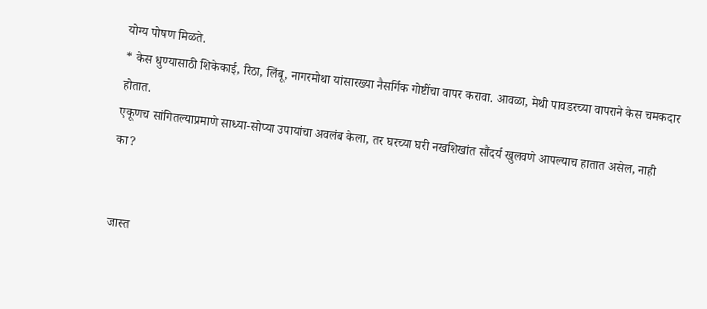योग्य पोषण मिळते.
* केस धुण्यासाठी शिकेकाई, रिठा, लिंबू, नागरमोथा यांसारख्या नैसर्गिक गोष्टींचा वापर करावा. आवळा, मेथी पावडरच्या वापराने केस चमकदार होतात.
एकूणच सांगितल्याप्रमाणे साध्या-सोप्या उपायांचा अवलंब केला, तर घरच्या घरी नखशिखांत सौंदर्य खुलवणे आपल्याच हातात असेल, नाही का?


जास्त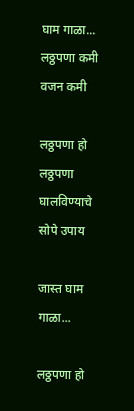घाम गाळा... लठ्ठपणा कमी वजन कमी

लठ्ठपणा हो लठ्ठपणा घालविण्याचे सोपे उपाय

जास्त घाम गाळा...

लठ्ठपणा हो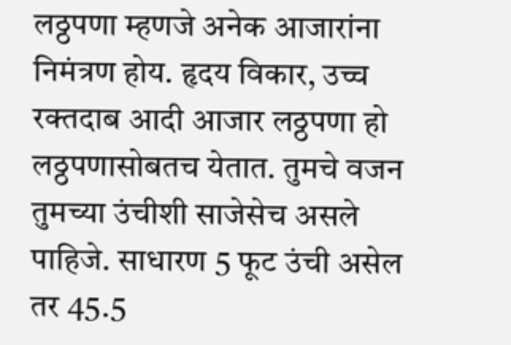लठ्ठपणा म्हणजे अनेक आजारांना निमंत्रण होय. हृदय विकार, उच्च रक्तदाब आदी आजार लठ्ठपणा हो लठ्ठपणासोबतच येतात. तुमचे वजन तुमच्या उंचीशी साजेसेच असले पाहिजे. साधारण 5 फूट उंची असेल तर 45.5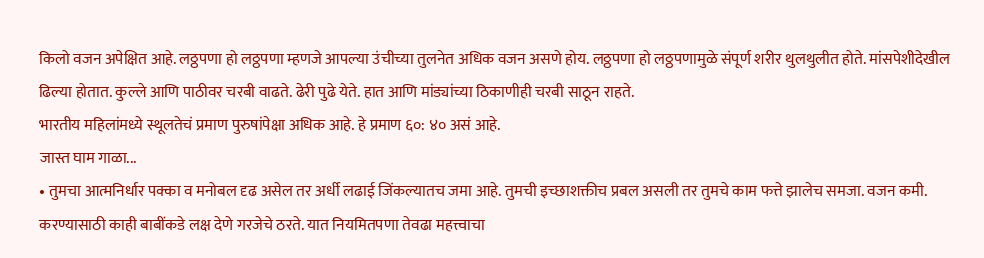किलो वजन अपेक्षित आहे. लठ्ठपणा हो लठ्ठपणा म्हणजे आपल्या उंचीच्या तुलनेत अधिक वजन असणे होय. लठ्ठपणा हो लठ्ठपणामुळे संपूर्ण शरीर थुलथुलीत होते. मांसपेशीदेखील ढिल्या होतात. कुल्ले आणि पाठीवर चरबी वाढते. ढेरी पुढे येते. हात आणि मांड्यांच्या ठिकाणीही चरबी साठून राहते.
भारतीय महिलांमध्ये स्थूलतेचं प्रमाण पुरुषांपेक्षा अधिक आहे. हे प्रमाण ६०: ४० असं आहे.
जास्त घाम गाळा...
• तुमचा आत्मनिर्धार पक्का व मनोबल दृढ असेल तर अर्धी लढाई जिंकल्यातच जमा आहे. तुमची इच्छाशक्तीच प्रबल असली तर तुमचे काम फत्ते झालेच समजा. वजन कमी. करण्यासाठी काही बाबींकडे लक्ष देणे गरजेचे ठरते. यात नियमितपणा तेवढा महत्त्वाचा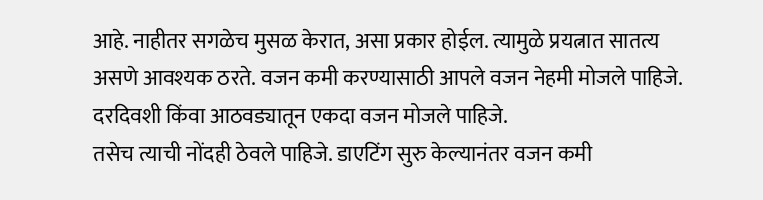आहे. नाहीतर सगळेच मुसळ केरात, असा प्रकार होईल. त्यामुळे प्रयत्नात सातत्य असणे आवश्यक ठरते. वजन कमी करण्यासाठी आपले वजन नेहमी मोजले पाहिजे. दरदिवशी किंवा आठवड्यातून एकदा वजन मोजले पाहिजे.
तसेच त्याची नोंदही ठेवले पाहिजे. डाएटिंग सुरु केल्यानंतर वजन कमी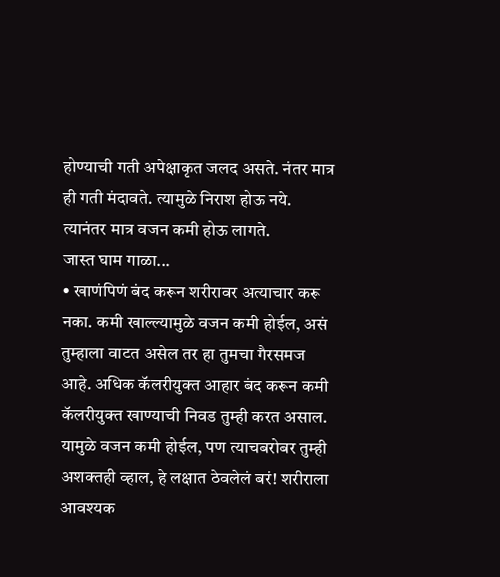होण्याची गती अपेक्षाकृत जलद असते. नंतर मात्र ही गती मंदावते. त्यामुळे निराश होऊ नये. त्यानंतर मात्र वजन कमी होऊ लागते.
जास्त घाम गाळा...
• खाणंपिणं बंद करून शरीरावर अत्याचार करू नका. कमी खाल्ल्यामुळे वजन कमी होईल, असं तुम्हाला वाटत असेल तर हा तुमचा गैरसमज आहे. अधिक कॅलरीयुक्त आहार बंद करून कमी कॅलरीयुक्त खाण्याची निवड तुम्ही करत असाल. यामुळे वजन कमी होईल, पण त्याचबरोबर तुम्ही अशक्तही व्हाल, हे लक्षात ठेवलेलं बरं! शरीराला आवश्यक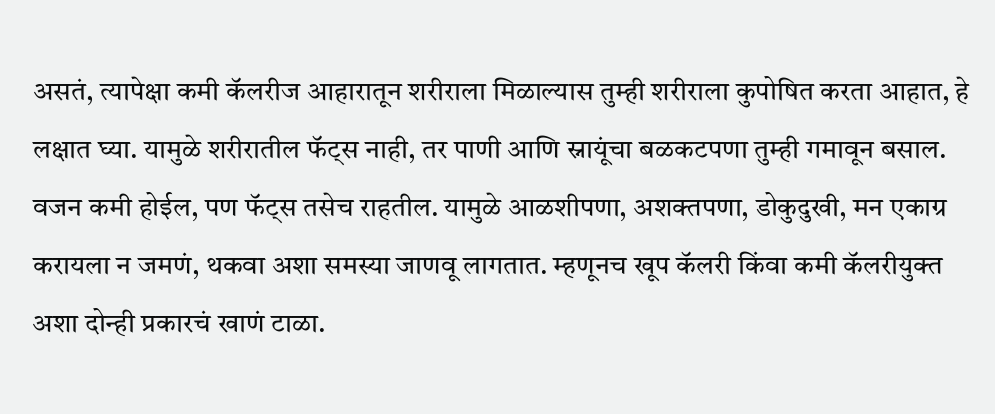असतं, त्यापेक्षा कमी कॅलरीज आहारातून शरीराला मिळाल्यास तुम्ही शरीराला कुपोषित करता आहात, हे लक्षात घ्या. यामुळे शरीरातील फॅट्स नाही, तर पाणी आणि स्नायूंचा बळकटपणा तुम्ही गमावून बसाल. वजन कमी होईल, पण फॅट्स तसेच राहतील. यामुळे आळशीपणा, अशक्तपणा, डोकुदुखी, मन एकाग्र करायला न जमणं, थकवा अशा समस्या जाणवू लागतात. म्हणूनच खूप कॅलरी किंवा कमी कॅलरीयुक्त अशा दोन्ही प्रकारचं खाणं टाळा.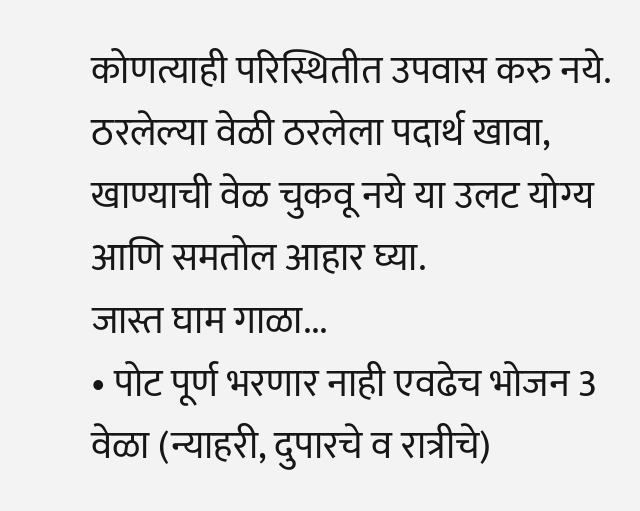कोणत्याही परिस्थितीत उपवास करु नये. ठरलेल्या वेळी ठरलेला पदार्थ खावा, खाण्याची वेळ चुकवू नये या उलट योग्य आणि समतोल आहार घ्या.
जास्त घाम गाळा...
• पोट पूर्ण भरणार नाही एवढेच भोजन 3 वेळा (न्याहरी, दुपारचे व रात्रीचे)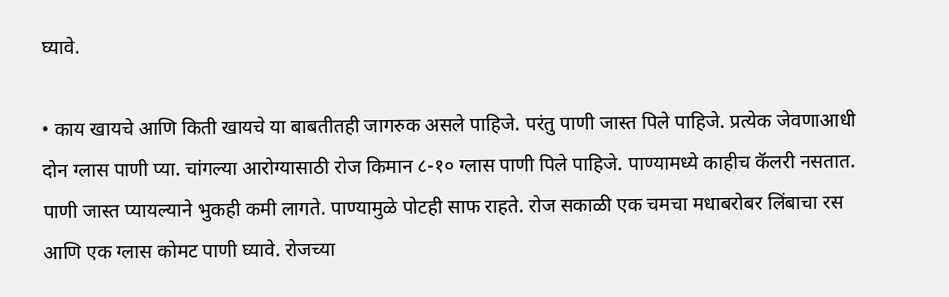घ्यावे.

• काय खायचे आणि किती खायचे या बाबतीतही जागरुक असले पाहिजे. परंतु पाणी जास्त पिले पाहिजे. प्रत्येक जेवणाआधी दोन ग्लास पाणी प्या. चांगल्या आरोग्यासाठी रोज किमान ८-१० ग्लास पाणी पिले पाहिजे. पाण्यामध्ये काहीच कॅलरी नसतात. पाणी जास्त प्यायल्याने भुकही कमी लागते. पाण्यामुळे पोटही साफ राहते. रोज सकाळी एक चमचा मधाबरोबर लिंबाचा रस आणि एक ग्लास कोमट पाणी घ्यावे. रोजच्या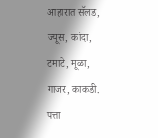आहारात सॅलड, ज्यूस, कांदा, टमाटे, मूळा, गाजर, काकडी. पत्ता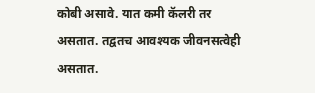कोबी असावे. यात कमी कॅलरी तर असतात. तद्वतच आवश्यक जीवनसत्वेही असतात.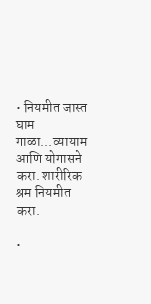• नियमीत जास्त घाम गाळा...व्यायाम आणि योगासने करा. शारीरिक श्रम नियमीत करा.

•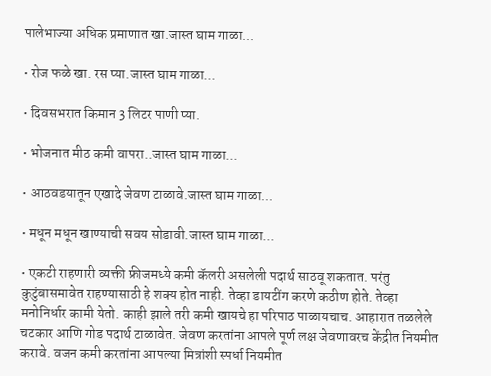पालेभाज्या अधिक प्रमाणात खा.जास्त घाम गाळा...

• रोज फळे खा. रस प्या.जास्त घाम गाळा...

• दिवसभरात किमान 3 लिटर पाणी प्या.

• भोजनात मीठ कमी वापरा..जास्त घाम गाळा...

• आठवडयातून एखादे जेवण टाळावे.जास्त घाम गाळा...

• मधून मधून खाण्याची सवय सोडावी.जास्त घाम गाळा...

• एकटी राहणारी व्यक्ती फ्रीजमध्ये कमी कॅलरी असलेली पदार्थ साठवू शकतात. परंतु कुटुंबासमावेत राहण्यासाठी हे शक्य होत नाही. तेव्हा डायटींग करणे कठीण होते. तेव्हा मनोनिर्धार कामी येतो. काही झाले तरी कमी खायचे हा परिपाठ पाळायचाच. आहारात तळलेले चटकार आणि गोड पदार्थ टाळावेत. जेवण करतांना आपले पूर्ण लक्ष जेवणावरच केंद्रीत नियमीत करावे. वजन कमी करतांना आपल्या मित्रांशी स्पर्धा नियमीत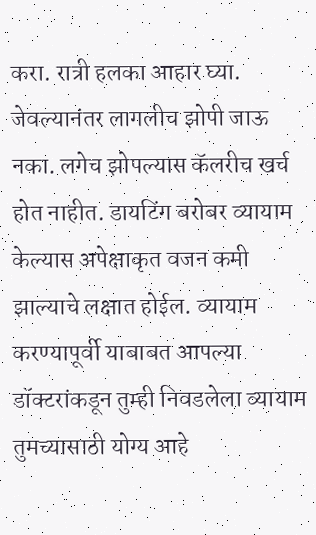करा. रात्री हलका आहार घ्या. जेवल्यानंतर लागलीच झोपी जाऊ नका. लगेच झोपल्यास कॅलरीच खर्च होत नाहीत. डायटिंग बरोबर व्यायाम केल्यास अपेक्षाकृत वजन कमी झाल्याचे लक्षात होईल. व्यायाम करण्यापूर्वी याबाबत आपल्या डॉक्टरांकडून तुम्ही निवडलेला व्यायाम तुमच्यासाठी योग्य आहे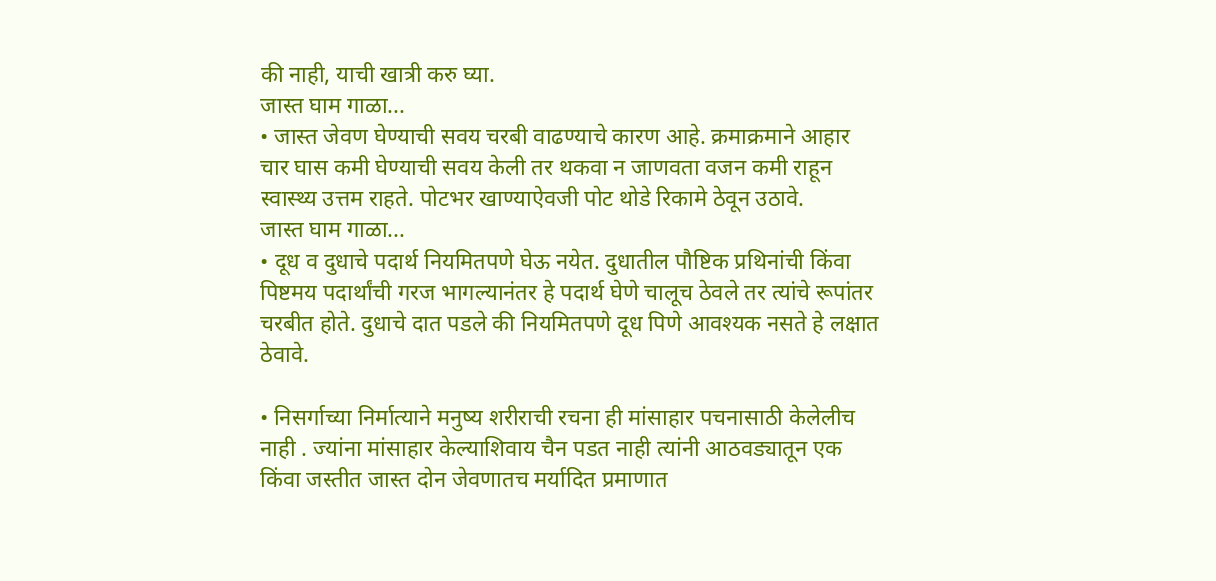की नाही, याची खात्री करु घ्या.
जास्त घाम गाळा...
• जास्त जेवण घेण्याची सवय चरबी वाढण्याचे कारण आहे. क्रमाक्रमाने आहार चार घास कमी घेण्याची सवय केली तर थकवा न जाणवता वजन कमी राहून स्वास्थ्य उत्तम राहते. पोटभर खाण्याऐवजी पोट थोडे रिकामे ठेवून उठावे.
जास्त घाम गाळा...
• दूध व दुधाचे पदार्थ नियमितपणे घेऊ नयेत. दुधातील पौष्टिक प्रथिनांची किंवा पिष्टमय पदार्थांची गरज भागल्यानंतर हे पदार्थ घेणे चालूच ठेवले तर त्यांचे रूपांतर चरबीत होते. दुधाचे दात पडले की नियमितपणे दूध पिणे आवश्यक नसते हे लक्षात ठेवावे.

• निसर्गाच्या निर्मात्याने मनुष्य शरीराची रचना ही मांसाहार पचनासाठी केलेलीच नाही . ज्यांना मांसाहार केल्याशिवाय चैन पडत नाही त्यांनी आठवड्यातून एक किंवा जस्तीत जास्त दोन जेवणातच मर्यादित प्रमाणात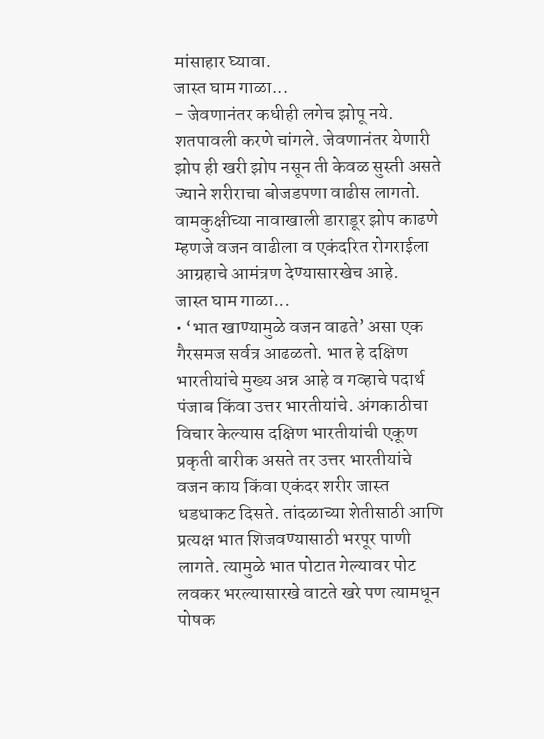मांसाहार घ्यावा.
जास्त घाम गाळा...
- जेवणानंतर कधीही लगेच झोपू नये. शतपावली करणे चांगले. जेवणानंतर येणारी झोप ही खरी झोप नसून ती केवळ सुस्ती असते ज्याने शरीराचा बोजडपणा वाढीस लागतो. वामकुक्षीच्या नावाखाली डाराडूर झोप काढणे म्हणजे वजन वाढीला व एकंदरित रोगराईला आग्रहाचे आमंत्रण देण्यासारखेच आहे.
जास्त घाम गाळा...
• ‘भात खाण्यामुळे वजन वाढते’ असा एक गैरसमज सर्वत्र आढळतो. भात हे दक्षिण भारतीयांचे मुख्य अन्न आहे व गव्हाचे पदार्थ पंजाब किंवा उत्तर भारतीयांचे. अंगकाठीचा विचार केल्यास दक्षिण भारतीयांची एकूण प्रकृती बारीक असते तर उत्तर भारतीयांचे वजन काय किंवा एकंदर शरीर जास्त धडधाकट दिसते. तांदळाच्या शेतीसाठी आणि प्रत्यक्ष भात शिजवण्यासाठी भरपूर पाणी लागते. त्यामुळे भात पोटात गेल्यावर पोट लवकर भरल्यासारखे वाटते खरे पण त्यामधून पोषक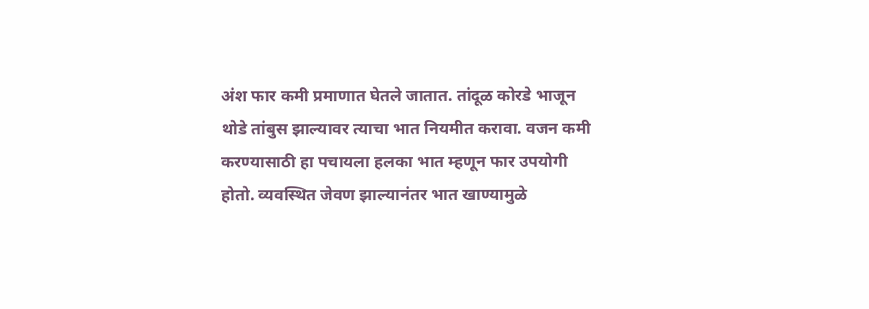अंश फार कमी प्रमाणात घेतले जातात. तांदूळ कोरडे भाजून थोडे तांबुस झाल्यावर त्याचा भात नियमीत करावा. वजन कमी करण्यासाठी हा पचायला हलका भात म्हणून फार उपयोगी होतो. व्यवस्थित जेवण झाल्यानंतर भात खाण्यामुळे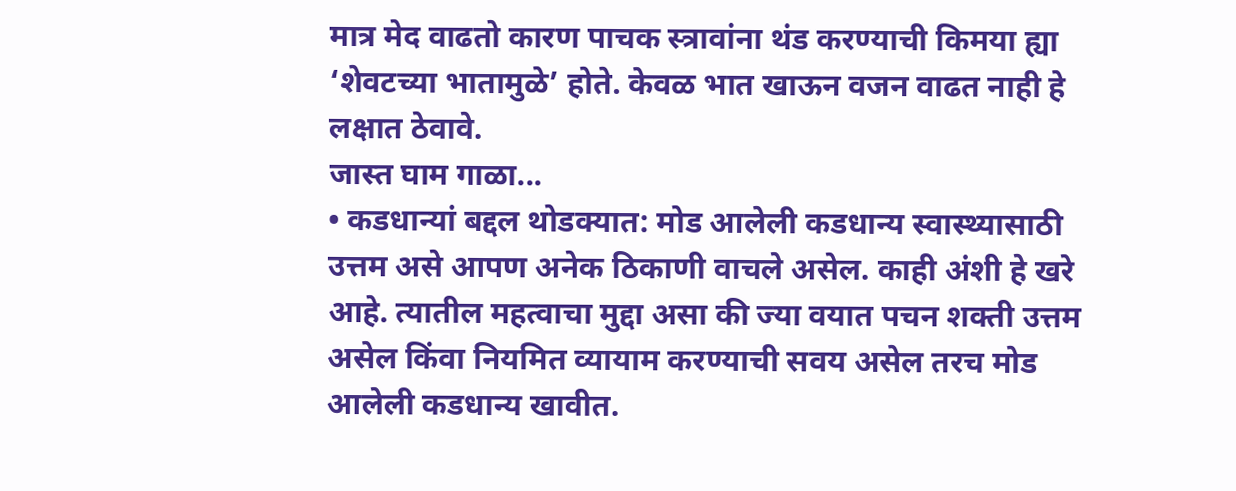मात्र मेद वाढतो कारण पाचक स्त्रावांना थंड करण्याची किमया ह्या ‘शेवटच्या भातामुळे’ होते. केवळ भात खाऊन वजन वाढत नाही हे लक्षात ठेवावे.
जास्त घाम गाळा...
• कडधान्यां बद्दल थोडक्यात: मोड आलेली कडधान्य स्वास्थ्यासाठी उत्तम असे आपण अनेक ठिकाणी वाचले असेल. काही अंशी हे खरे आहे. त्यातील महत्वाचा मुद्दा असा की ज्या वयात पचन शक्ती उत्तम असेल किंवा नियमित व्यायाम करण्याची सवय असेल तरच मोड आलेली कडधान्य खावीत.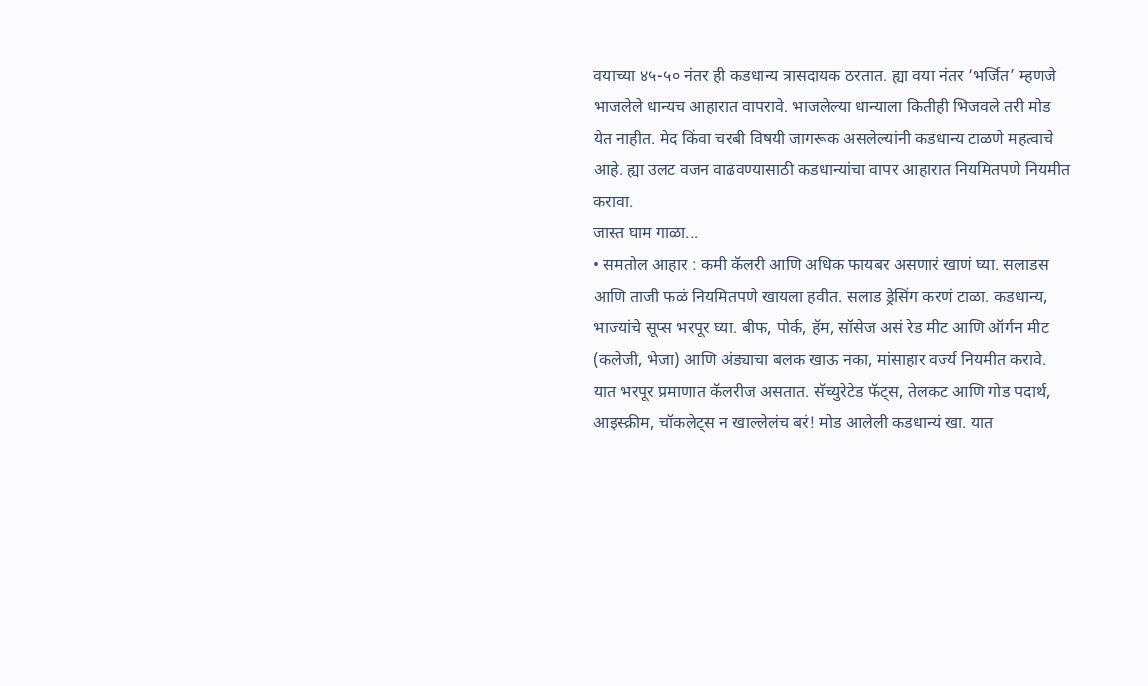वयाच्या ४५-५० नंतर ही कडधान्य त्रासदायक ठरतात. ह्या वया नंतर ‘भर्जित’ म्हणजे भाजलेले धान्यच आहारात वापरावे. भाजलेल्या धान्याला कितीही भिजवले तरी मोड येत नाहीत. मेद किंवा चरबी विषयी जागरूक असलेल्यांनी कडधान्य टाळणे महत्वाचे आहे. ह्या उलट वजन वाढवण्यासाठी कडधान्यांचा वापर आहारात नियमितपणे नियमीत करावा.
जास्त घाम गाळा...
• समतोल आहार : कमी कॅलरी आणि अधिक फायबर असणारं खाणं घ्या. सलाडस आणि ताजी फळं नियमितपणे खायला हवीत. सलाड ड्रेसिंग करणं टाळा. कडधान्य, भाज्यांचे सूप्स भरपूर घ्या. बीफ, पोर्क, हॅम, सॉसेज असं रेड मीट आणि ऑर्गन मीट (कलेजी, भेजा) आणि अंड्याचा बलक खाऊ नका, मांसाहार वर्ज्‍य नियमीत करावे. यात भरपूर प्रमाणात कॅलरीज असतात. सॅच्युरेटेड फॅट्स, तेलकट आणि गोड पदार्थ, आइस्क्रीम, चॉकलेट्स न खाल्लेलंच बरं! मोड आलेली कडधान्यं खा. यात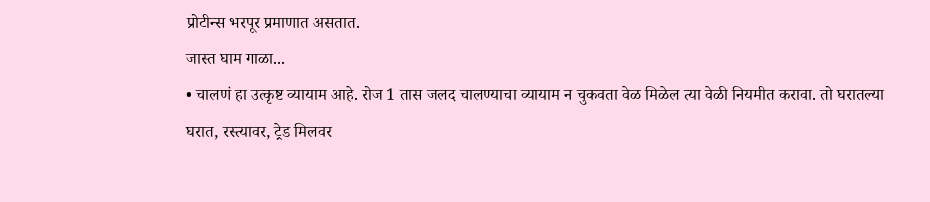प्रोटीन्स भरपूर प्रमाणात असतात.
जास्त घाम गाळा...
• चालणं हा उत्कृष्ट व्यायाम आहे. रोज 1 तास जलद चालण्याचा व्यायाम न चुकवता वेळ मिळेल त्या वेळी नियमीत करावा. तो घरातल्या घरात, रस्त्यावर, ट्रेड मिलवर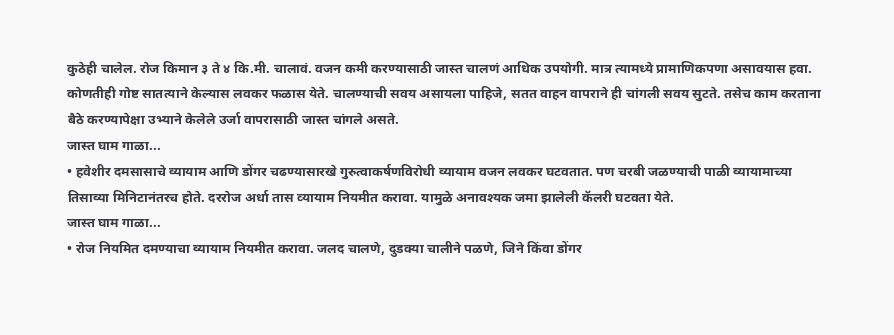कुठेही चालेल. रोज किमान ३ ते ४ कि.मी. चालावं. वजन कमी करण्यासाठी जास्त चालणं आधिक उपयोगी. मात्र त्यामध्ये प्रामाणिकपणा असावयास हवा. कोणतीही गोष्ट सातत्याने केल्यास लवकर फळास येते. चालण्याची सवय असायला पाहिजे, सतत वाहन वापराने ही चांगली सवय सुटते. तसेच काम करताना बैठे करण्यापेक्षा उभ्याने केलेले उर्जा वापरासाठी जास्त चांगले असते.
जास्त घाम गाळा...
• हवेशीर दमसासाचे व्यायाम आणि डोंगर चढण्यासारखे गुरुत्वाकर्षणविरोधी व्यायाम वजन लवकर घटवतात. पण चरबी जळण्याची पाळी व्यायामाच्या तिसाव्या मिनिटानंतरच होते. दररोज अर्धा तास व्‍यायाम नियमीत करावा. यामुळे अनावश्‍यक जमा झालेली कॅलरी घटवता येते.
जास्त घाम गाळा...
• रोज नियमित दमण्याचा व्यायाम नियमीत करावा. जलद चालणे, दुडक्या चालीने पळणे, जिने किंवा डोंगर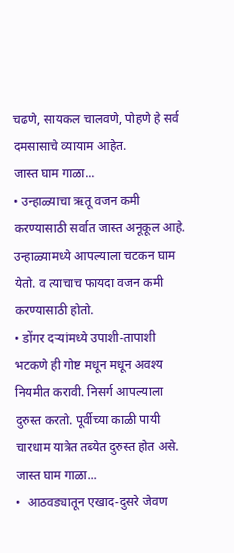चढणे, सायकल चालवणे, पोहणे हे सर्व दमसासाचे व्यायाम आहेत.
जास्त घाम गाळा...
• उन्हाळ्याचा ऋतू वजन कमी करण्यासाठी सर्वात जास्त अनूकूल आहे. उन्हाळ्यामध्ये आपल्याला चटकन घाम येतो. व त्याचाच फायदा वजन कमी करण्यासाठी होतो.
• डोंगर दऱ्यांमध्ये उपाशी-तापाशी भटकणे ही गोष्ट मधून मधून अवश्य नियमीत करावी. निसर्ग आपल्याला दुरुस्त करतो. पूर्वीच्या काळी पायी चारधाम यात्रेत तब्येत दुरुस्त होत असे.
जास्त घाम गाळा...
•  आठवड्यातून एखाद-दुसरे जेवण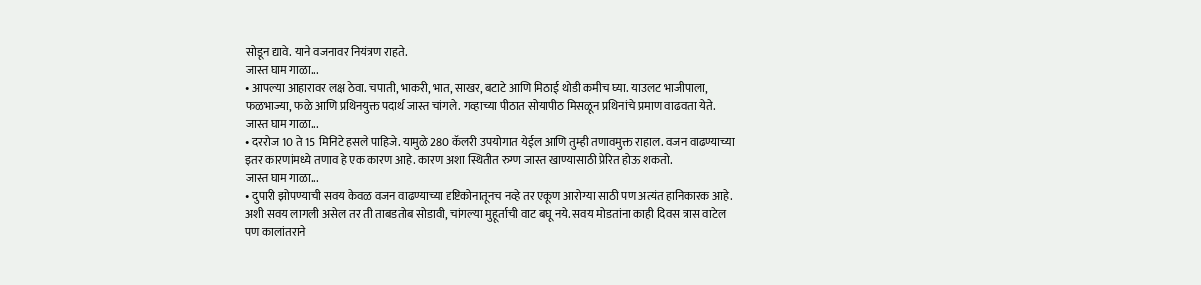सोडून द्यावे. याने वजनावर नियंत्रण राहते.
जास्त घाम गाळा...
• आपल्या आहारावर लक्ष ठेवा. चपाती, भाकरी, भात, साखर, बटाटे आणि मिठाई थोडी कमीच घ्या. याउलट भाजीपाला, फळभाज्या, फळे आणि प्रथिनयुक्त पदार्थ जास्त चांगले. गव्हाच्या पीठात सोयापीठ मिसळून प्रथिनांचे प्रमाण वाढवता येते.
जास्त घाम गाळा...
• दररोज 10 ते 15 मिनिटे हसले पाहिजे. यामुळे 280 कॅलरी उपयोगात येईल आणि तुम्ही तणावमुक्त राहाल. वजन वाढण्याच्या इतर कारणांमध्ये तणाव हे एक कारण आहे. कारण अशा स्थितीत रुग्ण जास्त खाण्यासाठी प्रेरित होऊ शकतो.
जास्त घाम गाळा...
• दुपारी झोपण्याची सवय केवळ वजन वाढण्याच्या दृष्टिकोनातूनच नव्हे तर एकूण आरोग्या साठी पण अत्यंत हानिकारक आहे. अशी सवय लागली असेल तर ती ताबडतोब सोडावी, चांगल्या मुहूर्ताची वाट बघू नये. सवय मोडतांना काही दिवस त्रास वाटेल पण कालांतराने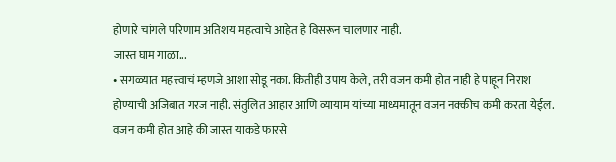होणारे चांगले परिणाम अतिशय महत्वाचे आहेत हे विसरून चालणार नाही.
जास्त घाम गाळा...
• सगळ्यात महत्त्वाचं म्हणजे आशा सोडू नका. कितीही उपाय केले, तरी वजन कमी होत नाही हे पाहून निराश होण्याची अजिबात गरज नाही. संतुलित आहार आणि व्यायाम यांच्या माध्यमातून वजन नक्कीच कमी करता येईल. वजन कमी होत आहे की जास्त याकडे फारसे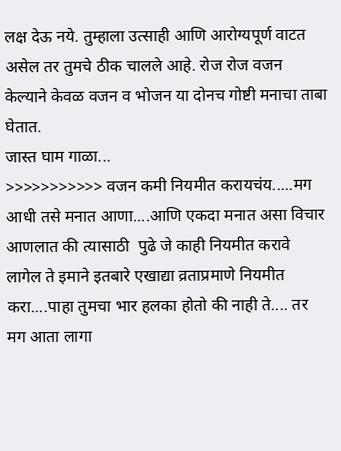लक्ष देऊ नये. तुम्हाला उत्साही आणि आरोग्यपूर्ण वाटत असेल तर तुमचे ठीक चालले आहे. रोज रोज वजन केल्याने केवळ वजन व भोजन या दोनच गोष्टी मनाचा ताबा घेतात.
जास्त घाम गाळा...
>>>>>>>>>>> वजन कमी नियमीत करायचंय.....मग आधी तसे मनात आणा....आणि एकदा मनात असा विचार आणलात की त्यासाठी  पुढे जे काही नियमीत करावे लागेल ते इमाने इतबारे एखाद्या व्रताप्रमाणे नियमीत करा....पाहा तुमचा भार हलका होतो की नाही ते.... तर मग आता लागा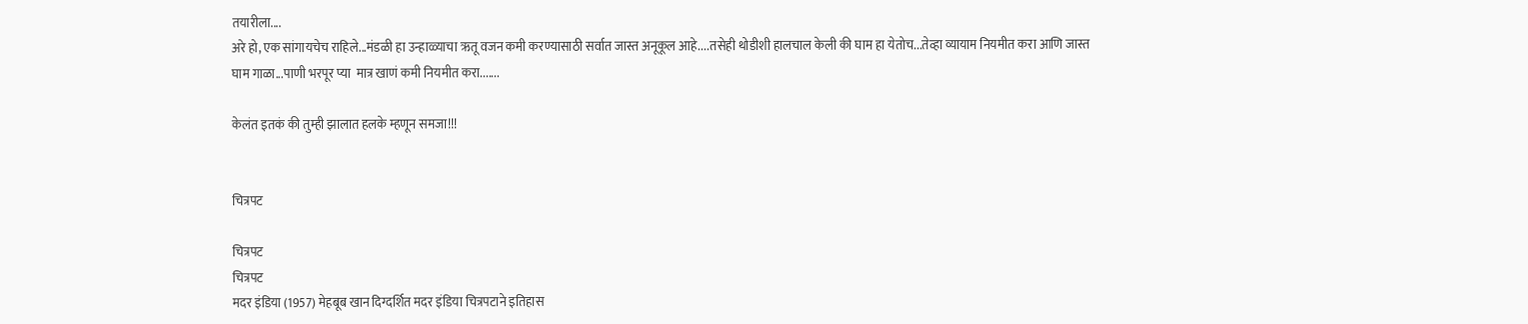तयारीला....
अरे हो, एक सांगायचेच राहिले...मंडळी हा उन्हाळ्याचा ऋतू वजन कमी करण्यासाठी सर्वात जास्त अनूकूल आहे....तसेही थोडीशी हालचाल केली की घाम हा येतोच...तेव्हा व्यायाम नियमीत करा आणि जास्त घाम गाळा...पाणी भरपूर प्या  मात्र खाणं कमी नियमीत करा.......

केलंत इतकं की तुम्ही झालात हलके म्हणून समजा!!!


चित्रपट

चित्रपट
चित्रपट
मदर इंडिया (1957) मेहबूब खान दिग्दर्शित मदर इंडिया चित्रपटाने इतिहास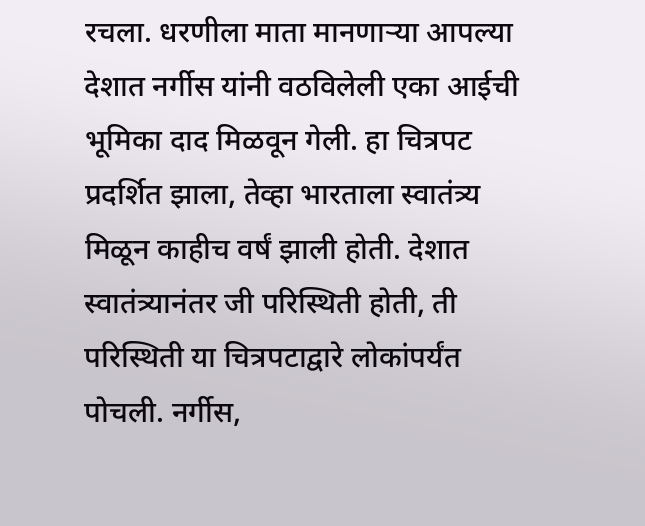रचला. धरणीला माता मानणाऱ्या आपल्या देशात नर्गीस यांनी वठविलेली एका आईची भूमिका दाद मिळवून गेली. हा चित्रपट प्रदर्शित झाला, तेव्हा भारताला स्वातंत्र्य मिळून काहीच वर्षं झाली होती. देशात स्वातंत्र्यानंतर जी परिस्थिती होती, ती परिस्थिती या चित्रपटाद्वारे लोकांपर्यंत पोचली. नर्गीस,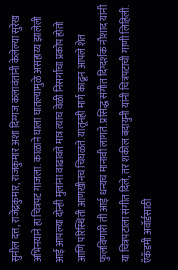सुनील दत्त, राजेंद्रकुमार, राजकुमार अशा दिग्गज कलावंतांनी केलेल्या सुरेख अभिनयाने हा चित्रपट गाजला. काळाने घाला घातल्यामुळे असहाय्य झालेली आई आपल्या दोन्ही मुलांना वाढावते मात्र त्याच वेळी निसर्गाचा प्रकोप होतो आणि परिस्थिती आणखीनच चिघळते. यातूनही मार्ग काढून आपले शेत फुलविणारी ती आई धन्यच मानावी लागते. प्रसिद्ध संगीत दिग्दर्शक नौशाद यांनी या चित्रपटाला संगीत दिले, तर शकील बदायुनी यांनी चित्रपटाची गाणी लिहिली. ऍकॅडमी अवॉर्डसाठी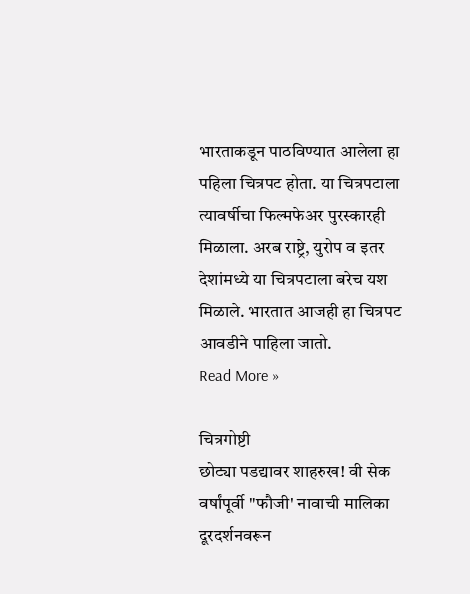भारताकडून पाठविण्यात आलेला हा पहिला चित्रपट होता. या चित्रपटाला त्यावर्षीचा फिल्मफेअर पुरस्कारही मिळाला. अरब राष्ट्रे, युरोप व इतर देशांमध्ये या चित्रपटाला बरेच यश मिळाले. भारतात आजही हा चित्रपट आवडीने पाहिला जातो.
Read More »

चित्रगोष्टी
छोट्या पडद्यावर शाहरुख! वी सेक वर्षांपूर्वी "फौजी' नावाची मालिका दूरदर्शनवरून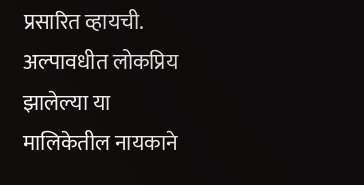प्रसारित व्हायची. अल्पावधीत लोकप्रिय झालेल्या या मालिकेतील नायकाने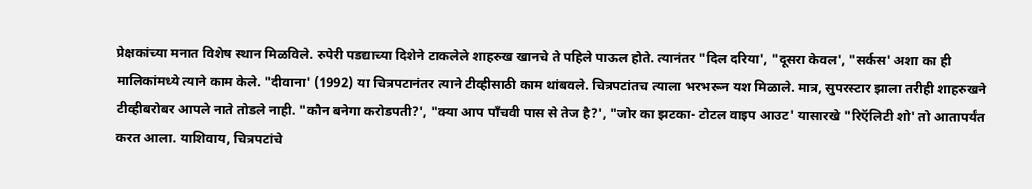प्रेक्षकांच्या मनात विशेष स्थान मिळविले. रुपेरी पडद्याच्या दिशेने टाकलेले शाहरुख खानचे ते पहिले पाऊल होते. त्यानंतर "दिल दरिया', "दूसरा केवल', "सर्कस' अशा का ही मालिकांमध्ये त्याने काम केले. "दीवाना' (1992) या चित्रपटानंतर त्याने टीव्हीसाठी काम थांबवले. चित्रपटांतच त्याला भरभरून यश मिळाले. मात्र, सुपरस्टार झाला तरीही शाहरुखने टीव्हीबरोबर आपले नाते तोडले नाही. "कौन बनेगा करोडपती?', "क्‍या आप पॉंचवी पास से तेज है?', "जोर का झटका- टोटल वाइप आउट' यासारखे "रिऍलिटी शो' तो आतापर्यंत करत आला. याशिवाय, चित्रपटांचे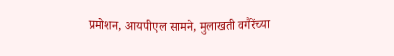प्रमोशन, आयपीएल सामने, मुलाखती वगैरेंच्या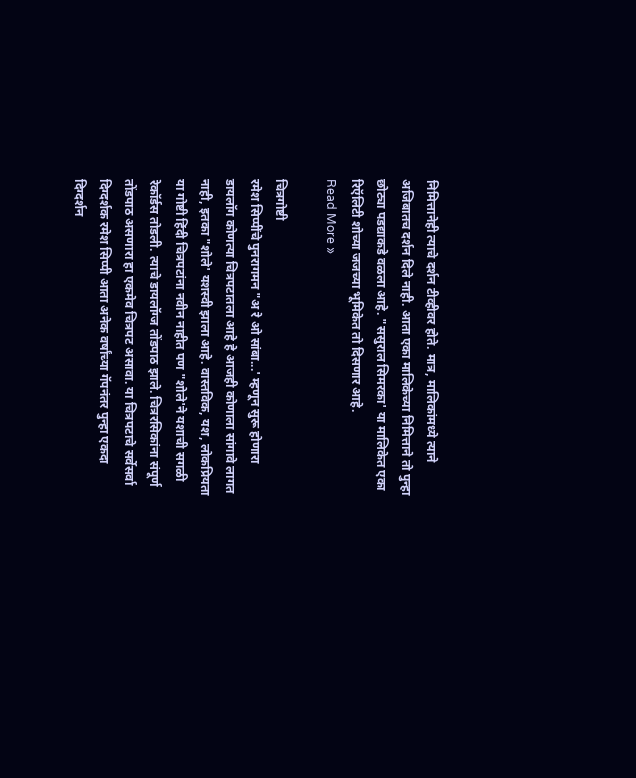निमित्तानेही त्याचे दर्शन टीव्हीवर होते. मात्र, मालिकांमध्ये त्याने अजिबातच दर्शन दिले नाही. आता एका मालिकेच्या निमित्ताने तो पुन्हा छोट्या पडद्याकडे वळला आहे. "ससुराल सिमरका' या मालिकेत एका रिऍलिटी शोच्या जजच्या भूमिकेत तो दिसणार आहे.
Read More »

चित्रगोष्टी
रमेश सिप्पींचे पुनरागमन "अ रे ओ सांबा...' म्हणून सुरू होणारा डायलॉग कोणत्या चित्रपटातला आहे हे आजही कोणाला सांगावे लागत नाही, इतका "शोले' यशस्वी झाला आहे. वास्तविक, यश, लोकप्रियता या गोष्टी हिंदी चित्रपटांना नवीन नाहीत पण "शोले'ने यशाची सगळी रेकॉर्डस तोडली. त्याचे डायलॉग्ज तोंडपाठ झाले. चित्ररसिकांना संपूर्ण तोंडपाठ असणारा हा एकमेव चित्रपट असावा. या चित्रपटाचे सर्वेसर्वा दिग्दर्शक रमेश सिप्पी आता अनेक वर्षांच्या गॅपनंतर पुन्हा एकदा दिग्दर्शन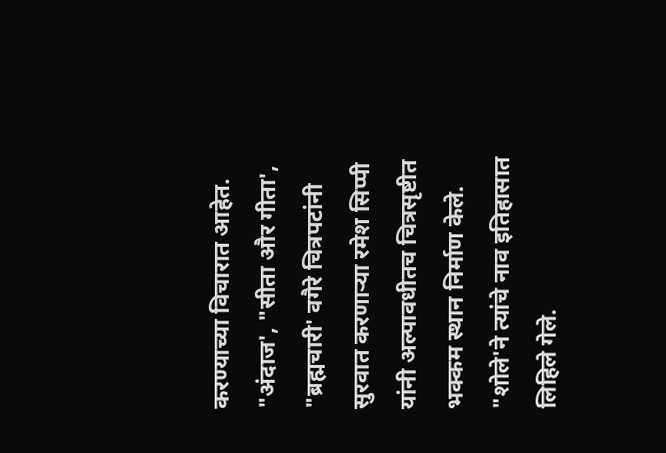करण्याच्या विचारात आहेत. "अंदाज', "सीता और गीता', "ब्रह्मचारी' वगैरे चित्रपटांनी सुरवात करणाऱ्या रमेश सिप्पी यांनी अल्पावधीतच चित्रसृष्टीत भक्कम स्थान निर्माण केले. "शोले'ने त्यांचे नाव इतिहासात लिहिले गेले.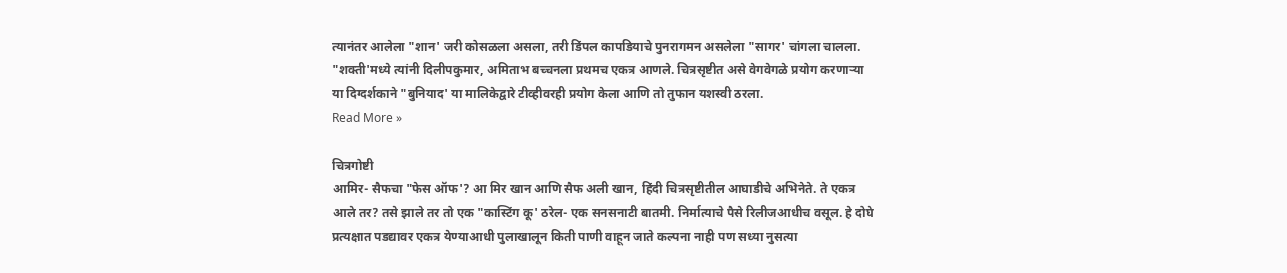त्यानंतर आलेला "शान' जरी कोसळला असला, तरी डिंपल कापडियाचे पुनरागमन असलेला "सागर' चांगला चालला. "शक्ती'मध्ये त्यांनी दिलीपकुमार, अमिताभ बच्चनला प्रथमच एकत्र आणले. चित्रसृष्टीत असे वेगवेगळे प्रयोग करणाऱ्या या दिग्दर्शकाने "बुनियाद' या मालिकेद्वारे टीव्हीवरही प्रयोग केला आणि तो तुफान यशस्वी ठरला.
Read More »

चित्रगोष्टी
आमिर- सैफचा "फेस ऑफ'? आ मिर खान आणि सैफ अली खान, हिंदी चित्रसृष्टीतील आघाडीचे अभिनेते. ते एकत्र आले तर? तसे झाले तर तो एक "कास्टिंग कू' ठरेल- एक सनसनाटी बातमी. निर्मात्याचे पैसे रिलीजआधीच वसूल. हे दोघे प्रत्यक्षात पडद्यावर एकत्र येण्याआधी पुलाखालून किती पाणी वाहून जाते कल्पना नाही पण सध्या नुसत्या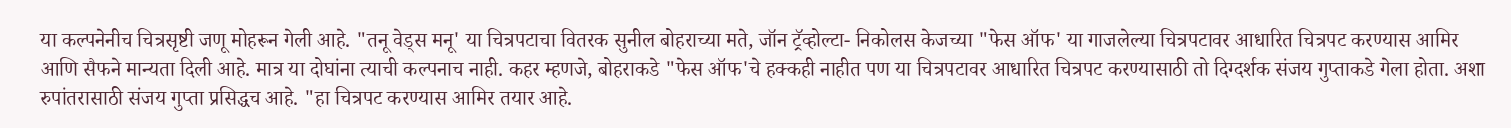या कल्पनेनीच चित्रसृष्टी जणू मोहरून गेली आहे. "तनू वेड्‌स मनू' या चित्रपटाचा वितरक सुनील बोहराच्या मते, जॉन ट्रॅव्होल्टा- निकोलस केजच्या "फेस ऑफ' या गाजलेल्या चित्रपटावर आधारित चित्रपट करण्यास आमिर आणि सैफने मान्यता दिली आहे. मात्र या दोघांना त्याची कल्पनाच नाही. कहर म्हणजे, बोहराकडे "फेस ऑफ'चे हक्कही नाहीत पण या चित्रपटावर आधारित चित्रपट करण्यासाठी तो दिग्दर्शक संजय गुप्ताकडे गेला होता. अशा रुपांतरासाठी संजय गुप्ता प्रसिद्धच आहे. "हा चित्रपट करण्यास आमिर तयार आहे.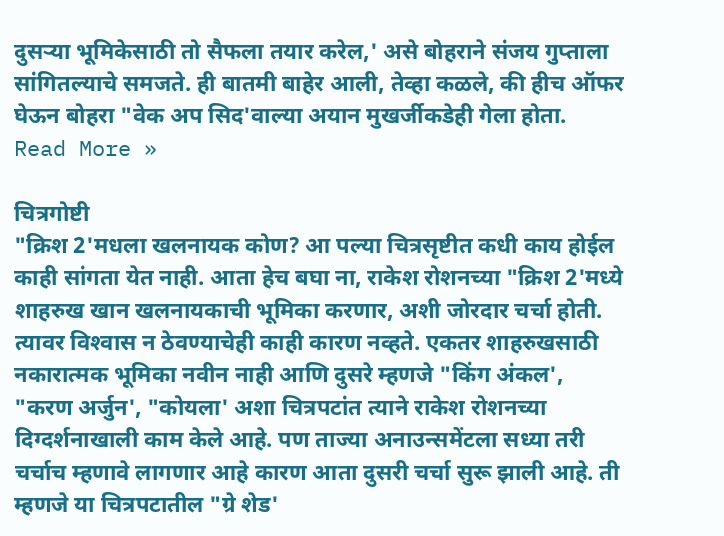दुसऱ्या भूमिकेसाठी तो सैफला तयार करेल,' असे बोहराने संजय गुप्ताला सांगितल्याचे समजते. ही बातमी बाहेर आली, तेव्हा कळले, की हीच ऑफर घेऊन बोहरा "वेक अप सिद'वाल्या अयान मुखर्जीकडेही गेला होता.
Read More »

चित्रगोष्टी
"क्रिश 2'मधला खलनायक कोण? आ पल्या चित्रसृष्टीत कधी काय होईल काही सांगता येत नाही. आता हेच बघा ना, राकेश रोशनच्या "क्रिश 2'मध्ये शाहरुख खान खलनायकाची भूमिका करणार, अशी जोरदार चर्चा होती. त्यावर विश्‍वास न ठेवण्याचेही काही कारण नव्हते. एकतर शाहरुखसाठी नकारात्मक भूमिका नवीन नाही आणि दुसरे म्हणजे "किंग अंकल', "करण अर्जुन', "कोयला' अशा चित्रपटांत त्याने राकेश रोशनच्या दिग्दर्शनाखाली काम केले आहे. पण ताज्या अनाउन्समेंटला सध्या तरी चर्चाच म्हणावे लागणार आहे कारण आता दुसरी चर्चा सुरू झाली आहे. ती म्हणजे या चित्रपटातील "ग्रे शेड'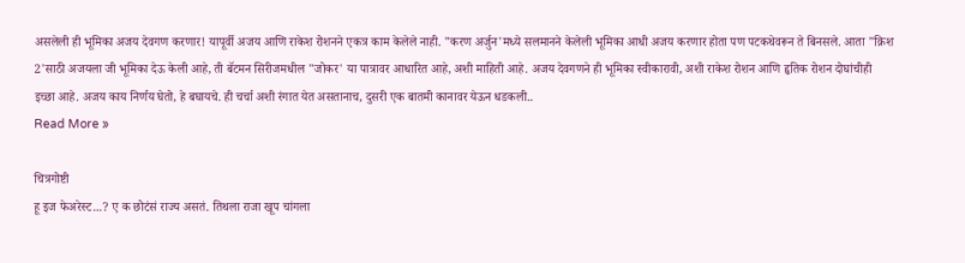असलेली ही भूमिका अजय देवगण करणार! यापूर्वी अजय आणि राकेश रोशनने एकत्र काम केलेले नाही. "करण अर्जुन'मध्ये सलमानने केलेली भूमिका आधी अजय करणार होता पण पटकथेवरून ते बिनसले. आता "क्रिश 2'साठी अजयला जी भूमिका देऊ केली आहे, ती बॅटमन सिरीजमधील "जोकर' या पात्रावर आधारित आहे, अशी माहिती आहे. अजय देवगणने ही भूमिका स्वीकारावी, अशी राकेश रोशन आणि हृतिक रोशन दोघांचीही इच्छा आहे. अजय काय निर्णय घेतो, हे बघायचे. ही चर्चा अशी रंगात येत असतानाच, दुसरी एक बातमी कानावर येऊन धडकली..
Read More »

चित्रगोष्टी
हू इज फेअरेस्ट...? ए क छोटंसं राज्य असतं. तिथला राजा खूप चांगला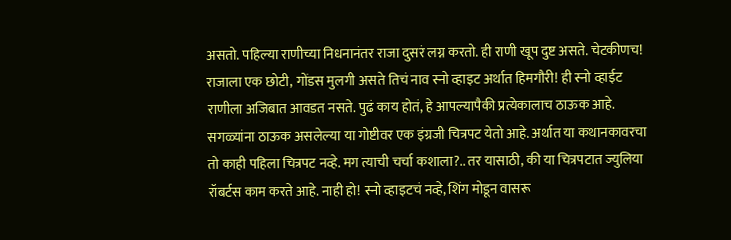असतो. पहिल्या राणीच्या निधनानंतर राजा दुसरं लग्न करतो. ही राणी खूप दुष्ट असते. चेटकीणच! राजाला एक छोटी, गोंडस मुलगी असते तिचं नाव स्नो व्हाइट अर्थात हिमगौरी! ही स्नो व्हाईट राणीला अजिबात आवडत नसते. पुढं काय होतं, हे आपल्यापैकी प्रत्येकालाच ठाऊक आहे. सगळ्यांना ठाऊक असलेल्या या गोष्टीवर एक इंग्रजी चित्रपट येतो आहे. अर्थात या कथानकावरचा तो काही पहिला चित्रपट नव्हे. मग त्याची चर्चा कशाला?.. तर यासाठी, की या चित्रपटात ज्युलिया रॉबर्टस काम करते आहे. नाही हो! स्नो व्हाइटचं नव्हे, शिंग मोडून वासरू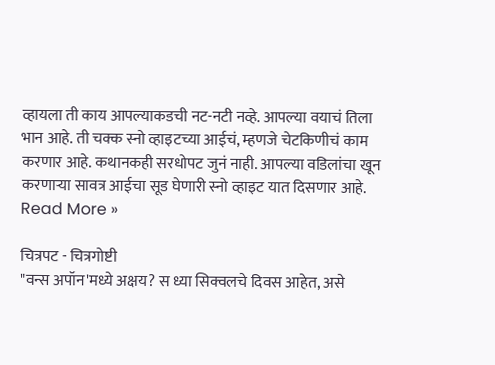व्हायला ती काय आपल्याकडची नट-नटी नव्हे. आपल्या वयाचं तिला भान आहे. ती चक्क स्नो व्हाइटच्या आईचं, म्हणजे चेटकिणीचं काम करणार आहे. कथानकही सरधोपट जुनं नाही. आपल्या वडिलांचा खून करणाऱ्या सावत्र आईचा सूड घेणारी स्नो व्हाइट यात दिसणार आहे.
Read More »

चित्रपट - चित्रगोष्टी
"वन्स अपॉन'मध्ये अक्षय? स ध्या सिक्वलचे दिवस आहेत, असे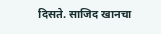दिसते. साजिद खानचा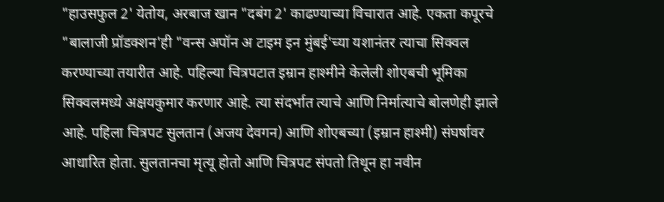"हाउसफुल 2' येतोय, अरबाज खान "दबंग 2' काढण्याच्या विचारात आहे. एकता कपूरचे "बालाजी प्रॉडक्‍शन'ही "वन्स अपॉन अ टाइम इन मुंबई'च्या यशानंतर त्याचा सिक्वल करण्याच्या तयारीत आहे. पहिल्या चित्रपटात इम्रान हाश्‍मीने केलेली शोएबची भूमिका सिक्वलमध्ये अक्षयकुमार करणार आहे. त्या संदर्भात त्याचे आणि निर्मात्याचे बोलणेही झाले आहे. पहिला चित्रपट सुलतान (अजय देवगन) आणि शोएबच्या (इम्रान हाश्‍मी) संघर्षावर आधारित होता. सुलतानचा मृत्यू होतो आणि चित्रपट संपतो तिथून हा नवीन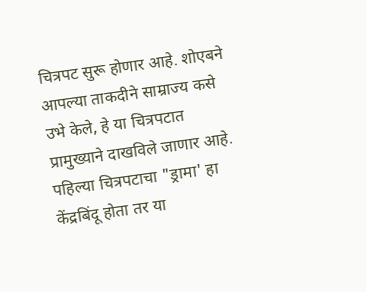चित्रपट सुरू होणार आहे. शोएबने आपल्या ताकदीने साम्राज्य कसे उभे केले, हे या चित्रपटात प्रामुख्याने दाखविले जाणार आहे. पहिल्या चित्रपटाचा "ड्रामा' हा केंद्रबिंदू होता तर या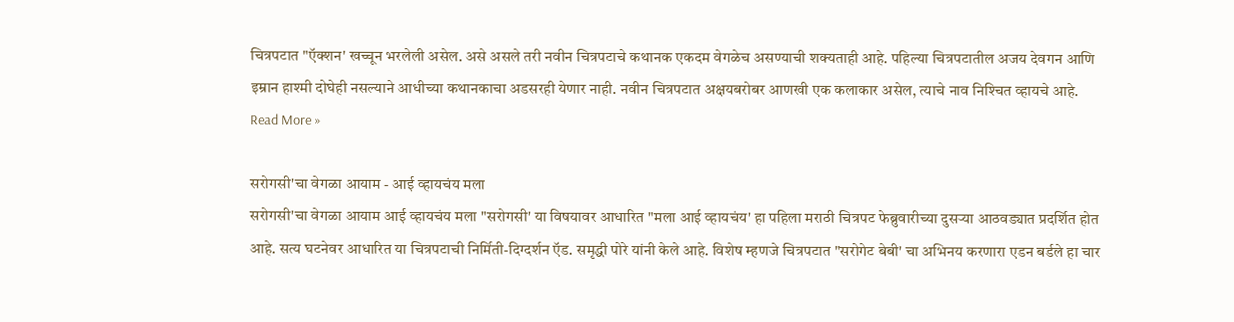चित्रपटात "ऍक्‍शन' खच्चून भरलेली असेल. असे असले तरी नवीन चित्रपटाचे कथानक एकदम वेगळेच असण्याची शक्‍यताही आहे. पहिल्या चित्रपटातील अजय देवगन आणि इम्रान हाश्‍मी दोघेही नसल्याने आधीच्या कथानकाचा अडसरही येणार नाही. नवीन चित्रपटात अक्षयबरोबर आणखी एक कलाकार असेल, त्याचे नाव निश्‍चित व्हायचे आहे.
Read More »

सरोगसी'चा वेगळा आयाम - आई व्हायचंय मला
सरोगसी'चा वेगळा आयाम आई व्हायचंय मला "सरोगसी' या विषयावर आधारित "मला आई व्हायचंय' हा पहिला मराठी चित्रपट फेब्रुवारीच्या दुसऱ्या आठवड्यात प्रदर्शित होत आहे. सत्य घटनेवर आधारित या चित्रपटाची निर्मिती-दिग्दर्शन ऍड. समृद्धी पोरे यांनी केले आहे. विशेष म्हणजे चित्रपटात "सरोगेट बेबी' चा अभिनय करणारा एडन बर्डले हा चार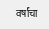वर्षांचा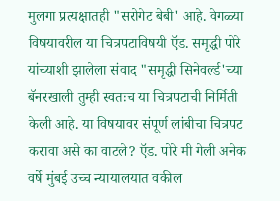मुलगा प्रत्यक्षातही "सरोगेट बेबी' आहे. वेगळ्या विषयावरील या चित्रपटाविषयी ऍड. समृद्धी पोरे यांच्याशी झालेला संवाद "समृद्धी सिनेवर्ल्ड'च्या बॅनरखाली तुम्ही स्वतःच या चित्रपटाची निर्मिती केली आहे. या विषयावर संपूर्ण लांबीचा चित्रपट करावा असे का वाटले? ऍड. पोरे मी गेली अनेक वर्षे मुंबई उच्च न्यायालयात वकील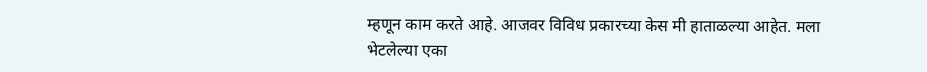म्हणून काम करते आहे. आजवर विविध प्रकारच्या केस मी हाताळल्या आहेत. मला भेटलेल्या एका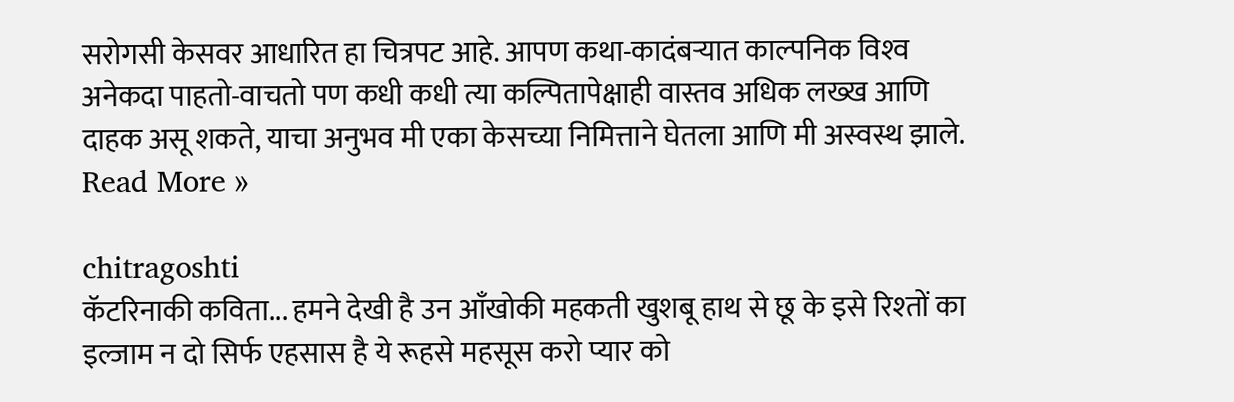सरोगसी केसवर आधारित हा चित्रपट आहे. आपण कथा-कादंबऱ्यात काल्पनिक विश्‍व अनेकदा पाहतो-वाचतो पण कधी कधी त्या कल्पितापेक्षाही वास्तव अधिक लख्ख आणि दाहक असू शकते, याचा अनुभव मी एका केसच्या निमित्ताने घेतला आणि मी अस्वस्थ झाले.
Read More »

chitragoshti
कॅटरिनाकी कविता... हमने देखी है उन आँखोकी महकती खुशबू हाथ से छू के इसे रिश्‍तों का इल्जाम न दो सिर्फ एहसास है ये रूहसे महसूस करो प्यार को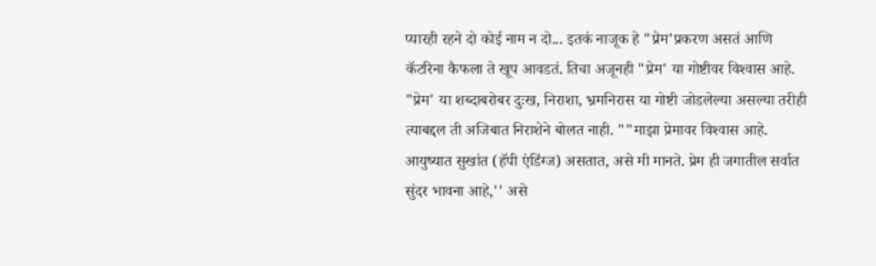प्यारही रहने दो कोई नाम न दो... इतकं नाजूक हे "प्रेम'प्रकरण असतं आणि कॅटरिना कैफला ते खूप आवडतं. तिचा अजूनही "प्रेम' या गोष्टीवर विश्‍वास आहे. "प्रेम' या शब्दाबरोबर दुःख, निराशा, भ्रमनिरास या गोष्टी जोडलेल्या असल्या तरीही त्याबद्दल ती अजिबात निराशेने बोलत नाही. ""माझा प्रेमावर विश्‍वास आहे. आयुष्यात सुखांत (हॅपी एंडिंग्ज) असतात, असे मी मानते. प्रेम ही जगातील सर्वात सुंदर भावना आहे,'' असे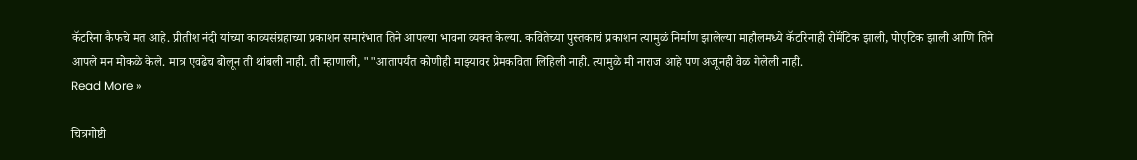कॅटरिना कैफचे मत आहे. प्रीतीश नंदी यांच्या काव्यसंग्रहाच्या प्रकाशन समारंभात तिने आपल्या भावना व्यक्त केल्या. कवितेच्या पुस्तकाचं प्रकाशन त्यामुळं निर्माण झालेल्या माहौलमध्ये कॅटरिनाही रोमॅंटिक झाली, पोएटिक झाली आणि तिने आपले मन मोकळे केले. मात्र एवढेच बोलून ती थांबली नाही. ती म्हाणाली, ""आतापर्यंत कोणीही माझ्यावर प्रेमकविता लिहिली नाही. त्यामुळे मी नाराज आहे पण अजूनही वेळ गेलेली नाही.
Read More »

चित्रगोष्टी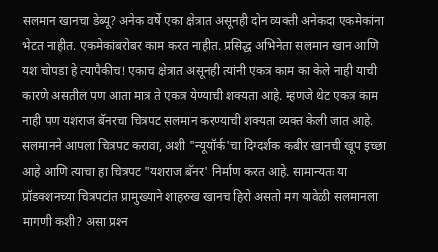सलमान खानचा डेब्यू? अनेक वर्षे एका क्षेत्रात असूनही दोन व्यक्ती अनेकदा एकमेकांना भेटत नाहीत. एकमेकांबरोबर काम करत नाहीत. प्रसिद्ध अभिनेता सलमान खान आणि यश चोपडा हे त्यापैकीच! एकाच क्षेत्रात असूनही त्यांनी एकत्र काम का केले नाही याची कारणे असतील पण आता मात्र ते एकत्र येण्याची शक्‍यता आहे. म्हणजे थेट एकत्र काम नाही पण यशराज बॅनरचा चित्रपट सलमान करण्याची शक्‍यता व्यक्त केली जात आहे. सलमानने आपला चित्रपट करावा, अशी "न्यूयॉर्क'चा दिग्दर्शक कबीर खानची खूप इच्छा आहे आणि त्याचा हा चित्रपट "यशराज बॅनर' निर्माण करत आहे. सामान्यतः या प्रॉडक्‍शनच्या चित्रपटांत प्रामुख्याने शाहरुख खानच हिरो असतो मग यावेळी सलमानला मागणी कशी? असा प्रश्‍न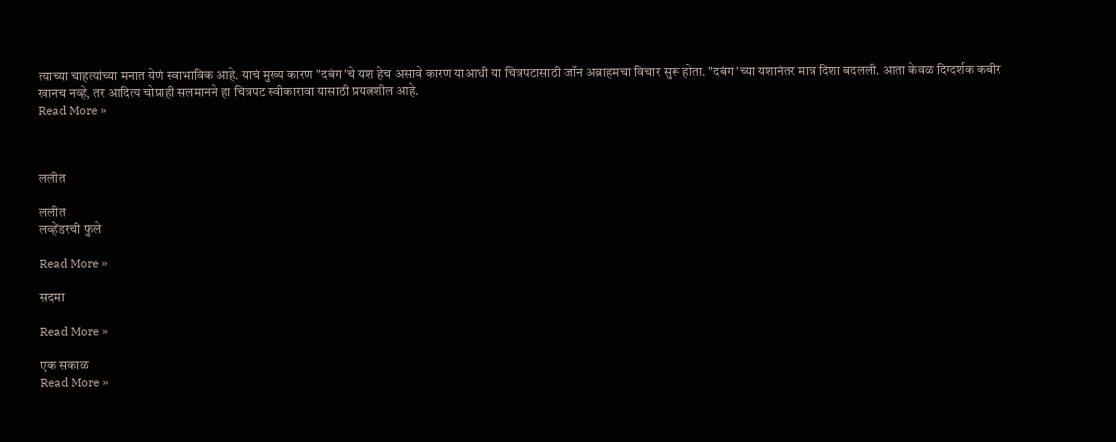त्याच्या चाहत्यांच्या मनात येणं स्वाभाविक आहे. याचं मुख्य कारण "दबंग'चे यश हेच असावे कारण याआधी या चित्रपटासाठी जॉन अब्राहमचा विचार सुरू होता. "दबंग'च्या यशानंतर मात्र दिशा बदलली. आता केवळ दिग्दर्शक कबीर खानच नव्हे, तर आदित्य चोप्राही सलमानने हा चित्रपट स्वीकारावा यासाठी प्रयत्नशील आहे.
Read More »



ललीत

ललीत
लव्हेंडरची फुले

Read More »

सदमा

Read More »

एक सकाळ
Read More »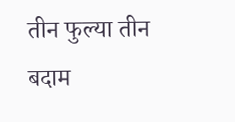तीन फुल्या तीन बदाम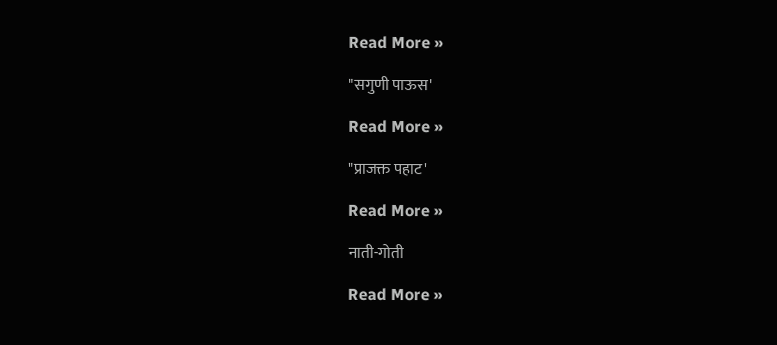Read More »

"सगुणी पाऊस'

Read More »

"प्राजक्त पहाट'

Read More »

नाती-गोती

Read More »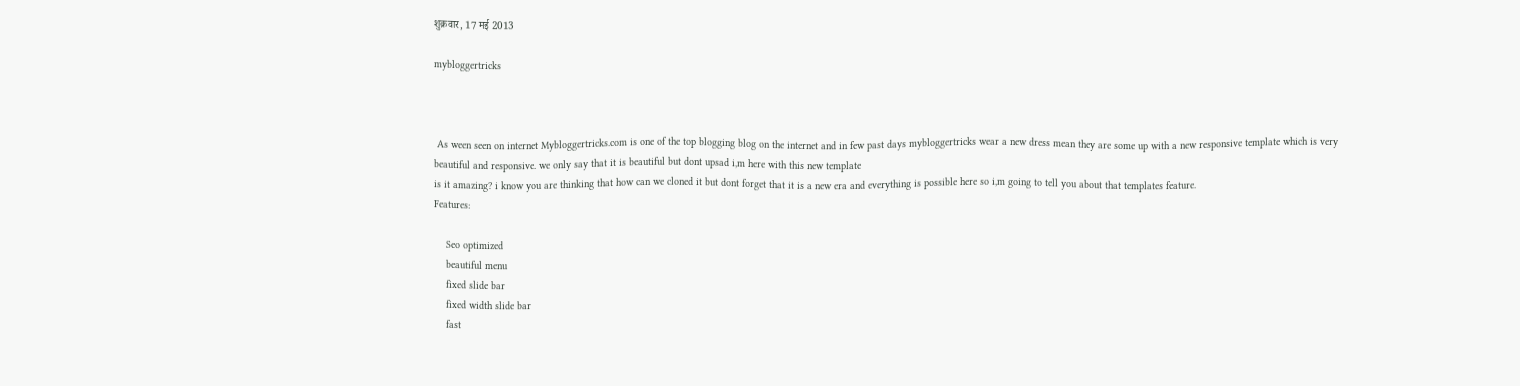शुक्रवार, 17 मई 2013

mybloggertricks



 As ween seen on internet Mybloggertricks.com is one of the top blogging blog on the internet and in few past days mybloggertricks wear a new dress mean they are some up with a new responsive template which is very beautiful and responsive. we only say that it is beautiful but dont upsad i,m here with this new template
is it amazing? i know you are thinking that how can we cloned it but dont forget that it is a new era and everything is possible here so i,m going to tell you about that templates feature.
Features:

    Seo optimized
    beautiful menu
    fixed slide bar
    fixed width slide bar
    fast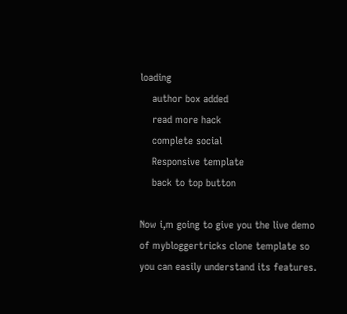loading
    author box added
    read more hack
    complete social
    Responsive template
    back to top button

Now i,m going to give you the live demo of mybloggertricks clone template so you can easily understand its features.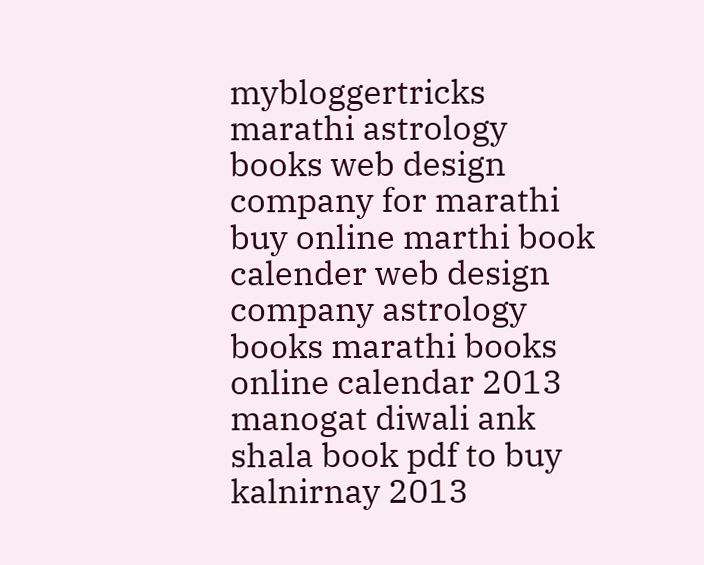mybloggertricks marathi astrology books web design company for marathi buy online marthi book calender web design company astrology books marathi books online calendar 2013 manogat diwali ank shala book pdf to buy kalnirnay 2013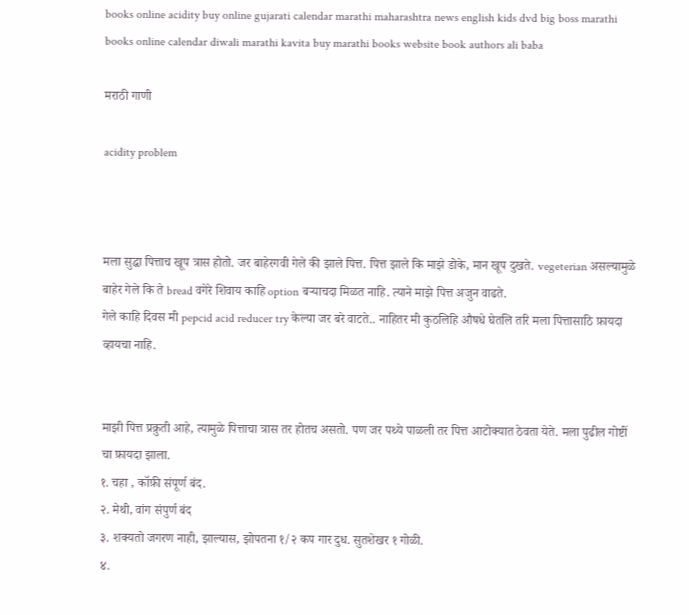books online acidity buy online gujarati calendar marathi maharashtra news english kids dvd big boss marathi books online calendar diwali marathi kavita buy marathi books website book authors ali baba

मराठी गाणी

acidity problem



मला सुद्धा पित्ताच खूप त्रास होतो. जर बाहेरगवी गेले की झाले पित्त. पित्त झाले कि माझे डोके, मान खूप दुखते. vegeterian असल्यामुळे बाहेर गेले कि ते bread वगेरे शिवाय काहि option बर्‍याचदा मिळत नाहि. त्याने माझे पित्त अजुन वाढते.
गेले काहि दिवस मी pepcid acid reducer try केल्या जर बरे वाटते.. नाहितर मी कुठलिहि औषधे घेतलि तरि मला पित्तासाठि फ़ायदा व्हायचा नाहि.


माझी पित्त प्रक्रुती आहे, त्यामुळे पित्ताचा त्रास तर होतच असतो. पण जर पथ्ये पाळली तर पित्त आटोक्यात ठेवता येते. मला पुढील गोष्टीं चा फ़ायदा झाला.
१. चहा , कॉफ़ी संपूर्ण बंद.
२. मेथी, वांग संपुर्ण बंद
३. शक्यतो जगरण नाही, झाल्यास, झोपतना १/२ कप गार दुध. सुतशेखर १ गोळी.
४.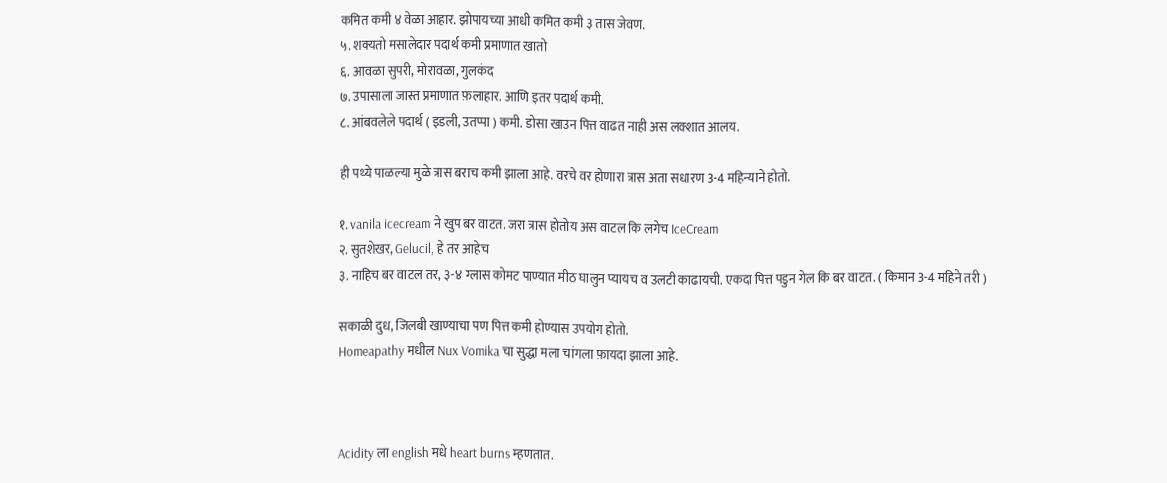कमित कमी ४ वेळा आहार. झोपायच्या आधी कमित कमी ३ तास जेवण.
५. शक्यतो मसालेदार पदार्थ कमी प्रमाणात खातो
६. आवळा सुपरी, मोरावळा, गुलकंद
७. उपासाला जास्त प्रमाणात फ़लाहार. आणि इतर पदार्थ कमी.
८. आंबवलेले पदार्थ ( इडली, उतप्पा ) कमी. डोसा खाउन पित्त वाढत नाही अस लक्शात आलय.

ही पथ्ये पाळल्या मुळे त्रास बराच कमी झाला आहे. वरचे वर होणारा त्रास अता सधारण 3-4 महिन्याने होतो.

१. vanila icecream ने खुप बर वाटत. जरा त्रास होतोय अस वाटल कि लगेच IceCream
२. सुतशेखर, Gelucil, हे तर आहेच
३. नाहिच बर वाटल तर, ३-४ ग्लास कोमट पाण्यात मीठ घालुन प्यायच व उलटी काढायची. एकदा पित्त पडुन गेल कि बर वाटत. ( किमान 3-4 महिने तरी )

सकाळी दुध, जिलबी खाण्याचा पण पित्त कमी होण्यास उपयोग होतो.
Homeapathy मधील Nux Vomika चा सुद्धा मला चांगला फ़ायदा झाला आहे.



Acidity ला english मधे heart burns म्हणतात.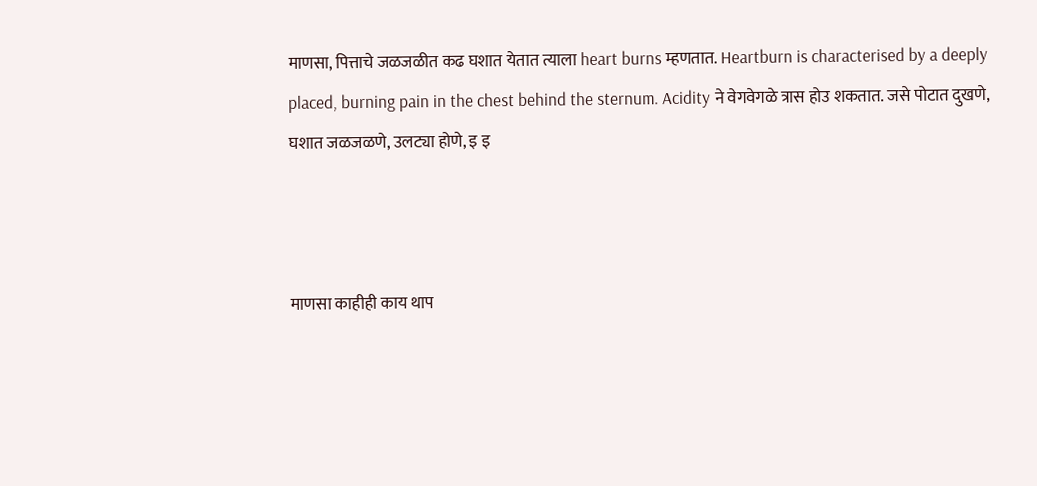माणसा, पित्ताचे जळजळीत कढ घशात येतात त्याला heart burns म्हणतात. Heartburn is characterised by a deeply placed, burning pain in the chest behind the sternum. Acidity ने वेगवेगळे त्रास होउ शकतात. जसे पोटात दुखणे, घशात जळजळणे, उलट्या होणे, इ इ



माणसा काहीही काय थाप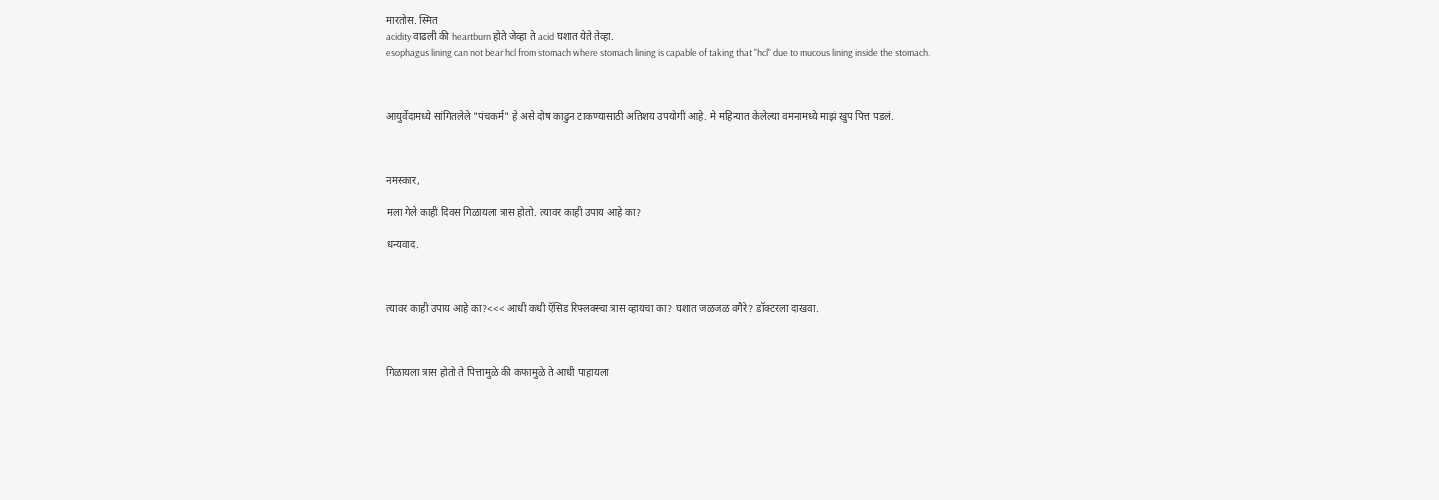मारतोस. स्मित
acidity वाढली की heartburn होते जेव्हा ते acid घशात येते तेव्हा.
esophagus lining can not bear hcl from stomach where stomach lining is capable of taking that "hcl" due to mucous lining inside the stomach.



आयुर्वेदामध्ये सांगितलेले "पंचकर्म" हे असे दोष काढुन टाकण्यासाठी अतिशय उपयोगी आहे. मे महिन्यात केलेल्या वमनामध्ये माझं खुप पित्त पडलं.



नमस्कार,

मला गेले काही दिवस गिळायला त्रास होतो. त्यावर काही उपाय आहे का?

धन्यवाद.



त्यावर काही उपाय आहे का?<<< आधी कधी ऍसिड रिफ्लक्स्चा त्रास व्हायचा का? घशात जळजळ वगैरे? डॉक्टरला दाखवा.



गिळायला त्रास होतो ते पित्तामुळे की कफामुळे ते आधी पाहायला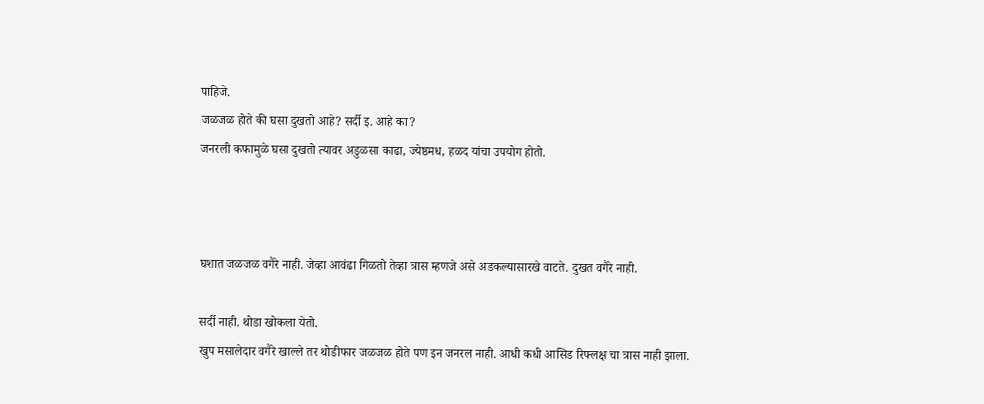पाहिजे.
जळजळ होते की घसा दुखतो आहे? सर्दी इ. आहे का?
जनरली कफामुळे घसा दुखतो त्यावर अडुळसा काढा, ज्येष्ठमध, हळद यांचा उपयोग होतो.



घशात जळजळ वगैरे नाही. जेव्हा आवंढा गिळतो तेव्हा त्रास म्हणजे असे अडकल्यासारखे वाटते. दुखत वगैरे नाही.

सर्दी नाही. थोडा खोकला येतो.
खुप मसालेदार वगैरे खाल्ले तर थोडीफार जळजळ होते पण इन जनरल नाही. आधी कधी आसिड रिफ्लक्ष चा त्रास नाही झाला.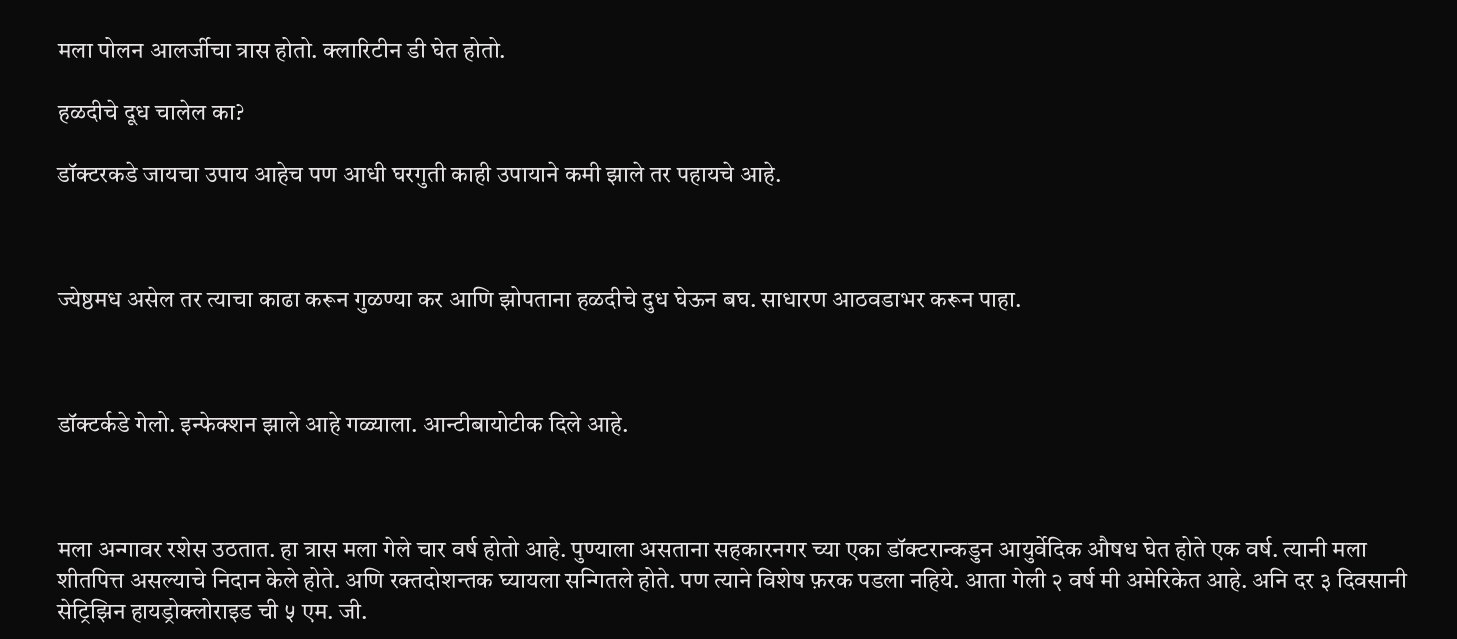मला पोलन आलर्जीचा त्रास होतो. क्लारिटीन डी घेत होतो.

हळदीचे दूध चालेल का?

डॉक्टरकडे जायचा उपाय आहेच पण आधी घरगुती काही उपायाने कमी झाले तर पहायचे आहे.



ज्येष्ठमध असेल तर त्याचा काढा करून गुळण्या कर आणि झोपताना हळदीचे दुध घेऊन बघ. साधारण आठवडाभर करून पाहा.



डॉक्टर्कडे गेलो. इन्फेक्शन झाले आहे गळ्याला. आन्टीबायोटीक दिले आहे.



मला अन्गावर रशेस उठतात. हा त्रास मला गेले चार वर्ष होतो आहे. पुण्याला असताना सहकारनगर च्या एका डॉक्टरान्कडुन आयुर्वेदिक औषध घेत होते एक वर्ष. त्यानी मला शीतपित्त असल्याचे निदान केले होते. अणि रक्तदोशन्तक घ्यायला सन्गितले होते. पण त्याने विशेष फ़रक पडला नहिये. आता गेली २ वर्ष मी अमेरिकेत आहे. अनि दर ३ दिवसानी सेट्रिझिन हायड्रोक्लोराइड ची ५ एम. जी.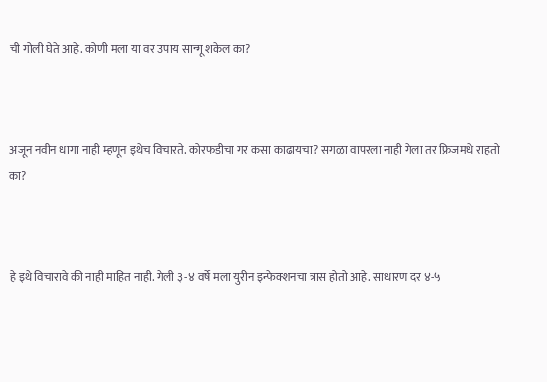ची गोली घेते आहे. कोणी मला या वर उपाय सान्गू शकेल का?



अजून नवीन धागा नाही म्हणून इथेच विचारते. कोरफडीचा गर कसा काढायचा? सगळा वापरला नाही गेला तर फ्रिजमधे राहतो का?



हे इथे विचारावे की नाही माहित नाही. गेली ३-४ वर्षे मला युरीन इन्फेक्शनचा त्रास होतो आहे. साधारण दर ४-५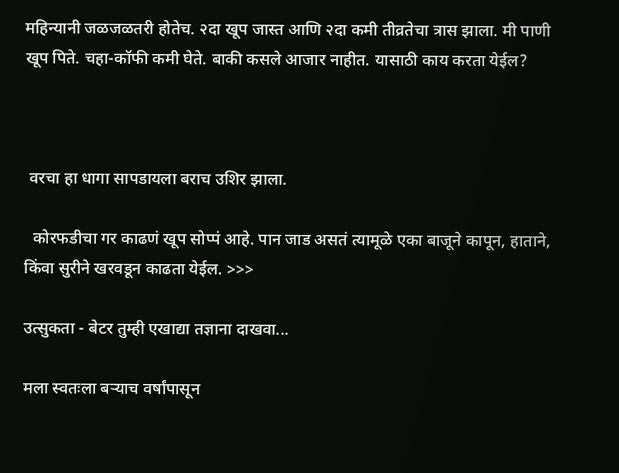महिन्यानी जळजळतरी होतेच. २दा खूप जास्त आणि २दा कमी तीव्रतेचा त्रास झाला. मी पाणी खूप पिते. चहा-कॉफी कमी घेते. बाकी कसले आजार नाहीत. यासाठी काय करता येईल?



 वरचा हा धागा सापडायला बराच उशिर झाला.

  कोरफडीचा गर काढणं खूप सोप्पं आहे. पान जाड असतं त्यामूळे एका बाजूने कापून, हाताने, किंवा सुरीने खरवडून काढता येईल. >>>

उत्सुकता - बेटर तुम्ही एखाद्या तज्ञाना दाखवा...

मला स्वतःला बर्‍याच वर्षांपासून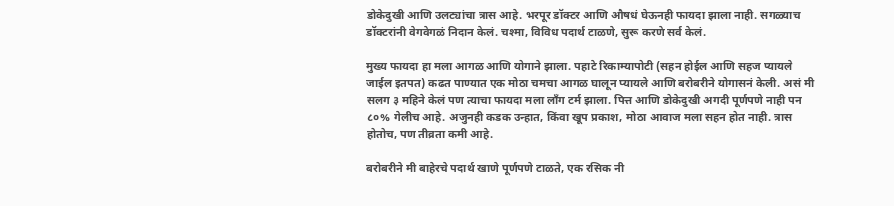डोकेदुखी आणि उलट्यांचा त्रास आहे. भरपूर डॉक्टर आणि औषधं घेऊनही फायदा झाला नाही. सगळ्याच डॉक्टरांनी वेगवेगळं निदान केलं. चश्मा, विविध पदार्थ टाळणे, सुरू करणे सर्व केलं.

मुख्य फायदा हा मला आगळ आणि योगाने झाला. पहाटे रिकाम्यापोटी (सहन होईल आणि सहज प्यायले जाईल इतपत) कढत पाण्यात एक मोठा चमचा आगळ घालून प्यायले आणि बरोबरीने योगासनं केली. असं मी सलग ३ महिने केलं पण त्याचा फायदा मला लाँग टर्म झाला. पित्त आणि डोकेदुखी अगदी पूर्णपणे नाही पन ८०% गेलीच आहे. अजुनही कडक उन्हात, किंवा खूप प्रकाश, मोठा आवाज मला सहन होत नाही. त्रास होतोच, पण तीव्रता कमी आहे.

बरोबरीने मी बाहेरचे पदार्थ खाणे पूर्णपणे टाळते, एक रसिक नी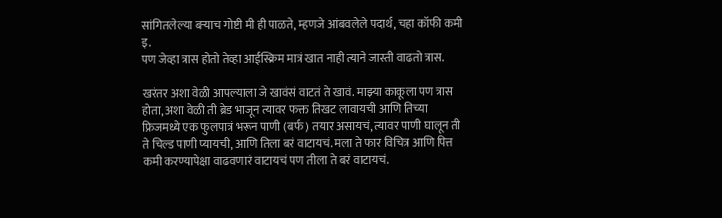सांगितलेल्या बर्‍याच गोष्टी मी ही पाळते, म्हणजे आंबवलेले पदार्थ, चहा कॉफी कमी इ.
पण जेव्हा त्रास होतो तेव्हा आईस्क्रिम मात्रं खात नाही त्याने जास्ती वाढतो त्रास.

खरंतर अशा वेळी आपल्याला जे खावंसं वाटतं ते खावं. माझ्या काकूला पण त्रास होता, अशा वेळी ती ब्रेड भाजून त्यावर फक्त तिखट लावायची आणि तिच्या फ्रिजमध्ये एक फुलपात्रं भरून पाणी (बर्फ) तयार असायचं, त्यावर पाणी घालून ती ते चिल्ड पाणी प्यायची, आणि तिला बरं वाटायचं. मला ते फार विचित्र आणि पित्त कमी करण्यापेक्षा वाढवणारं वाटायचं पण तीला ते बरं वाटायचं.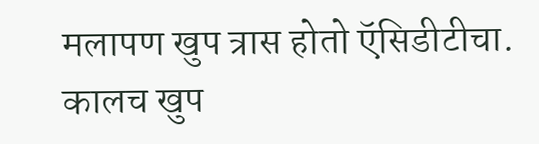मलापण खुप त्रास होतो ऍसिडीटीचा. कालच खुप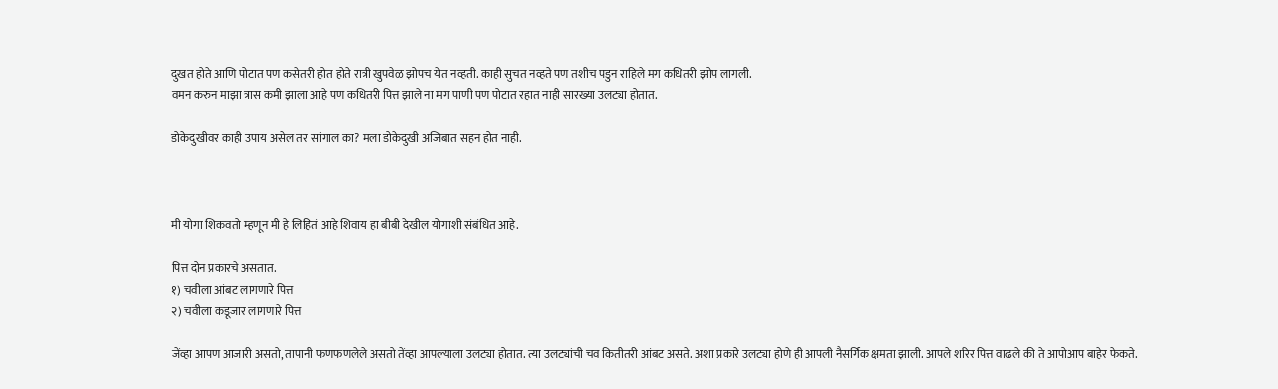दुखत होते आणि पोटात पण कसेतरी होत होते रात्री खुपवेळ झोपच येत नव्हती. काही सुचत नव्हते पण तशीच पडुन राहिले मग कधितरी झोप लागली.
वमन करुन माझा त्रास कमी झाला आहे पण कधितरी पित्त झाले ना मग पाणी पण पोटात रहात नाही सारख्या उलट्या होतात.

डोकेदुखीवर काही उपाय असेल तर सांगाल का? मला डोकेदुखी अजिबात सहन होत नाही.



मी योगा शिकवतो म्हणून मी हे लिहितं आहे शिवाय हा बीबी देखील योगाशी संबंधित आहे.

पित्त दोन प्रकारचे असतात.
१) चवीला आंबट लागणारे पित्त
२) चवीला कडूजार लागणारे पित्त

जेंव्हा आपण आजारी असतो, तापानी फणफणलेले असतो तेंव्हा आपल्याला उलट्या होतात. त्या उलट्यांची चव कितीतरी आंबट असते. अशा प्रकारे उलट्या होणे ही आपली नैसर्गिक क्षमता झाली. आपले शरिर पित्त वाढले की ते आपोआप बाहेर फेकते.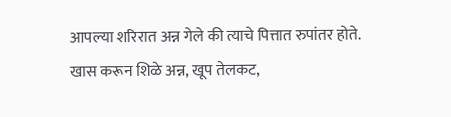आपल्या शरिरात अन्न गेले की त्याचे पित्तात रुपांतर होते. खास करून शिळे अन्न, खूप तेलकट,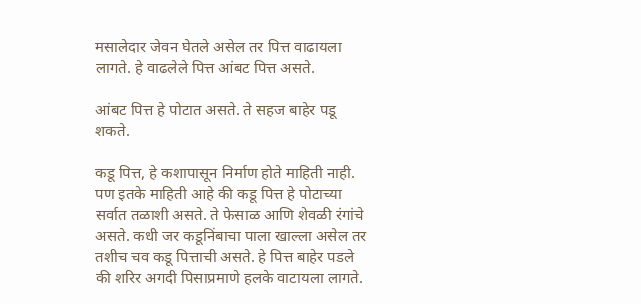मसालेदार जेवन घेतले असेल तर पित्त वाढायला लागते. हे वाढलेले पित्त आंबट पित्त असते.

आंबट पित्त हे पोटात असते. ते सहज बाहेर पडू शकते.

कडू पित्त, हे कशापासून निर्माण होते माहिती नाही. पण इतके माहिती आहे की कडू पित्त हे पोटाच्या सर्वात तळाशी असते. ते फेसाळ आणि शेवळी रंगांचे असते. कधी जर कडूनिंबाचा पाला खाल्ला असेल तर तशीच चव कडू पित्ताची असते. हे पित्त बाहेर पडले की शरिर अगदी पिसाप्रमाणे हलके वाटायला लागते.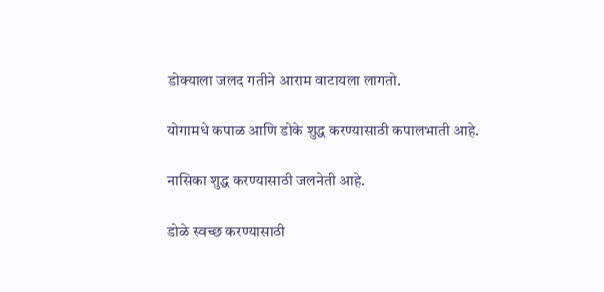डोक्याला जलद गतीने आराम वाटायला लागतो.

योगामधे कपाळ आणि डोके शुद्ध करण्यासाठी कपालभाती आहे.

नासिका शुद्ध करण्यासाठी जलनेती आहे.

डोळे स्वच्छ करण्यासाठी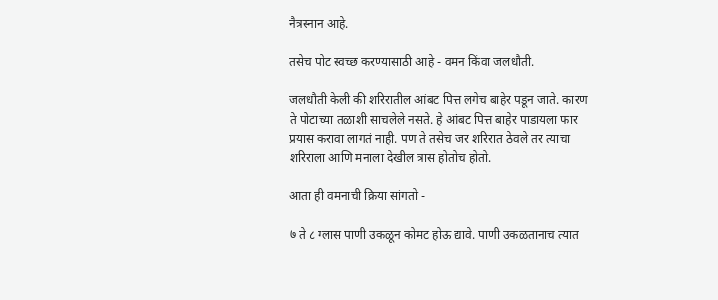नैत्रस्नान आहे.

तसेच पोट स्वच्छ करण्यासाठी आहे - वमन किंवा जलधौती.

जलधौती केली की शरिरातील आंबट पित्त लगेच बाहेर पडून जाते. कारण ते पोटाच्या तळाशी साचलेले नसते. हे आंबट पित्त बाहेर पाडायला फार प्रयास करावा लागतं नाही. पण ते तसेच जर शरिरात ठेवले तर त्याचा शरिराला आणि मनाला देखील त्रास होतोच होतो.

आता ही वमनाची क्रिया सांगतो -

७ ते ८ ग्लास पाणी उकळून कोमट होऊ द्यावे. पाणी उकळतानाच त्यात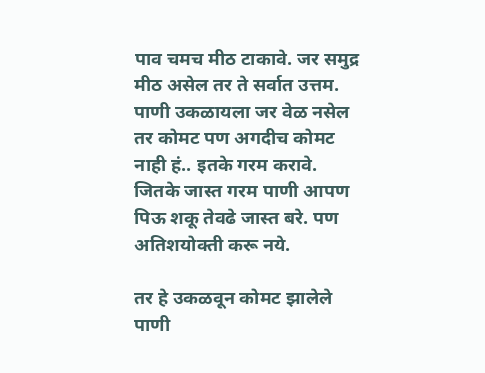पाव चमच मीठ टाकावे. जर समुद्र मीठ असेल तर ते सर्वात उत्तम. पाणी उकळायला जर वेळ नसेल तर कोमट पण अगदीच कोमट नाही हं.. इतके गरम करावे. जितके जास्त गरम पाणी आपण पिऊ शकू तेवढे जास्त बरे. पण अतिशयोक्ती करू नये.

तर हे उकळवून कोमट झालेले पाणी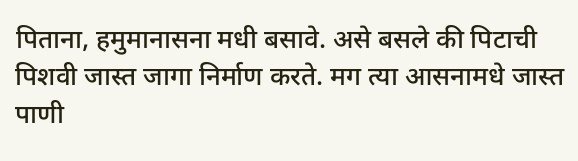पिताना, हमुमानासना मधी बसावे. असे बसले की पिटाची पिशवी जास्त जागा निर्माण करते. मग त्या आसनामधे जास्त पाणी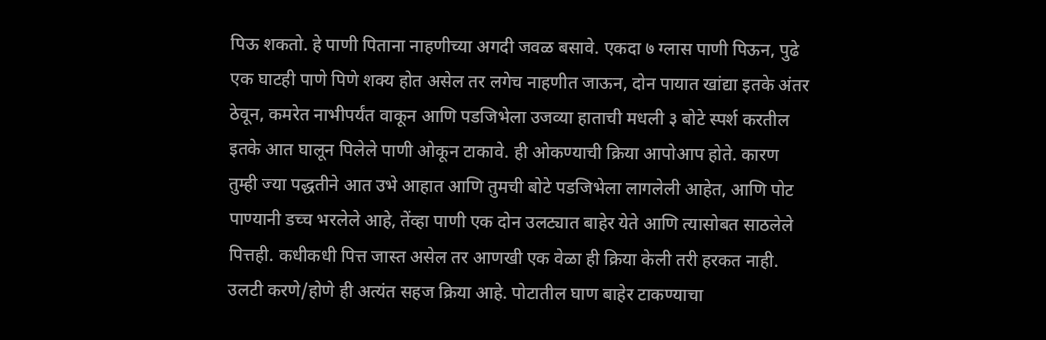पिऊ शकतो. हे पाणी पिताना नाहणीच्या अगदी जवळ बसावे. एकदा ७ ग्लास पाणी पिऊन, पुढे एक घाटही पाणे पिणे शक्य होत असेल तर लगेच नाहणीत जाऊन, दोन पायात खांद्या इतके अंतर ठेवून, कमरेत नाभीपर्यंत वाकून आणि पडजिभेला उजव्या हाताची मधली ३ बोटे स्पर्श करतील इतके आत घालून पिलेले पाणी ओकून टाकावे. ही ओकण्याची क्रिया आपोआप होते. कारण तुम्ही ज्या पद्धतीने आत उभे आहात आणि तुमची बोटे पडजिभेला लागलेली आहेत, आणि पोट पाण्यानी डच्च भरलेले आहे, तेंव्हा पाणी एक दोन उलट्यात बाहेर येते आणि त्यासोबत साठलेले पित्तही. कधीकधी पित्त जास्त असेल तर आणखी एक वेळा ही क्रिया केली तरी हरकत नाही. उलटी करणे/होणे ही अत्यंत सहज क्रिया आहे. पोटातील घाण बाहेर टाकण्याचा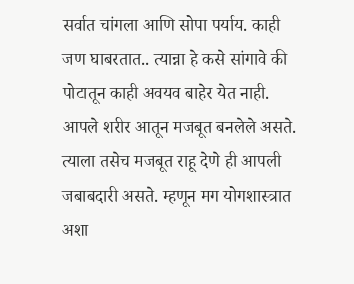सर्वात चांगला आणि सोपा पर्याय. काही जण घाबरतात.. त्यान्ना हे कसे सांगावे की पोटातून काही अवयव बाहेर येत नाही. आपले शरीर आतून मजबूत बनलेले असते. त्याला तसेच मजबूत राहू देणे ही आपली जबाबदारी असते. म्हणून मग योगशास्त्रात अशा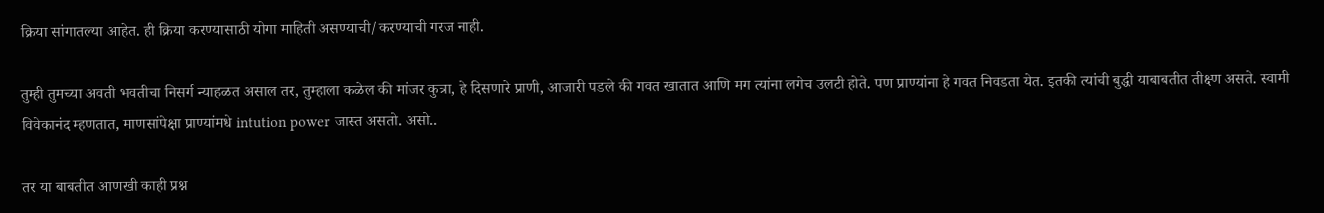क्रिया सांगातल्या आहेत. ही क्रिया करण्यासाठी योगा माहिती असण्याची/करण्याची गरज नाही.

तुम्ही तुमच्या अवती भवतीचा निसर्ग न्याहळत असाल तर, तुम्हाला कळेल की मांजर कुत्रा, हे दिसणारे प्राणी, आजारी पडले की गवत खातात आणि मग त्यांना लगेच उलटी होते. पण प्राण्यांना हे गवत निवडता येत. इतकी त्यांची बुद्धी याबाबतीत तीक्ष्ण असते. स्वामी विवेकानंद म्हणतात, माणसांपेक्षा प्राण्यांमधे intution power जास्त असतो. असो..

तर या बाबतीत आणखी काही प्रश्न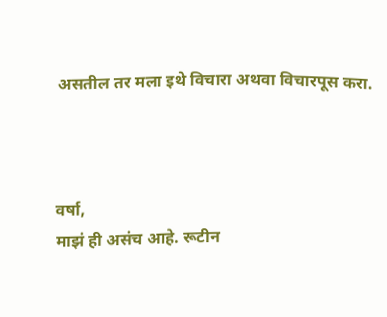असतील तर मला इथे विचारा अथवा विचारपूस करा.



वर्षा,
माझं ही असंच आहे. रूटीन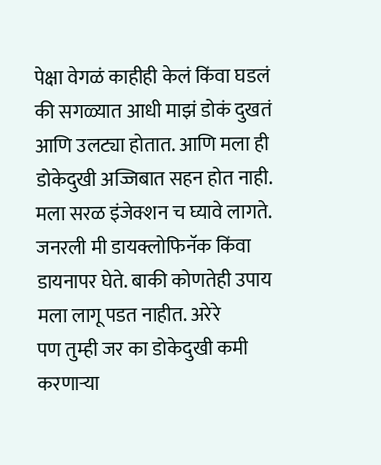पेक्षा वेगळं काहीही केलं किंवा घडलं की सगळ्यात आधी माझं डोकं दुखतं आणि उलट्या होतात. आणि मला ही डोकेदुखी अज्जिबात सहन होत नाही. मला सरळ इंजेक्शन च घ्यावे लागते. जनरली मी डायक्लोफिनॅक किंवा डायनापर घेते. बाकी कोणतेही उपाय मला लागू पडत नाहीत. अरेरे
पण तुम्ही जर का डोकेदुखी कमी करणार्‍या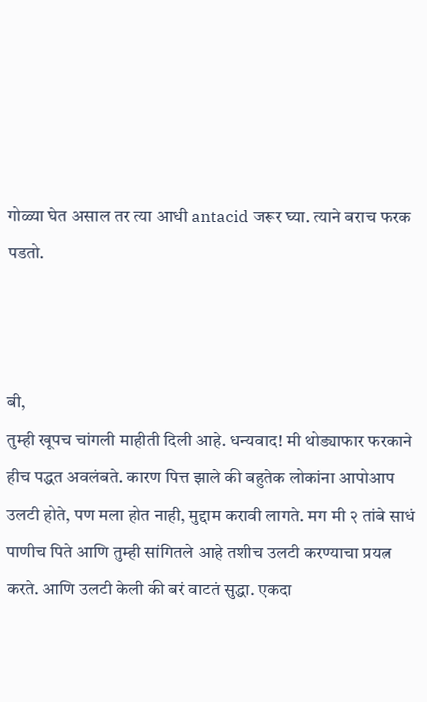गोळ्या घेत असाल तर त्या आधी antacid जरूर घ्या. त्याने बराच फरक पडतो.



बी,
तुम्ही खूपच चांगली माहीती दिली आहे. धन्यवाद! मी थोड्याफार फरकाने हीच पद्धत अवलंबते. कारण पित्त झाले की बहुतेक लोकांना आपोआप उलटी होते, पण मला होत नाही, मुद्दाम करावी लागते. मग मी २ तांबे साधं पाणीच पिते आणि तुम्ही सांगितले आहे तशीच उलटी करण्याचा प्रयत्न करते. आणि उलटी केली की बरं वाटतं सुद्धा. एकदा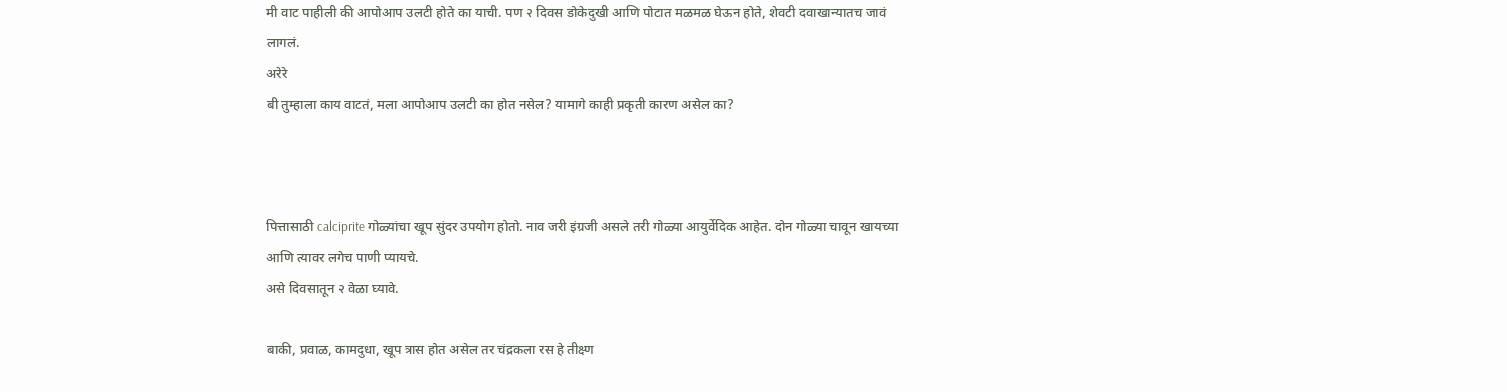मी वाट पाहीली की आपोआप उलटी होते का याची. पण २ दिवस डोकेदुखी आणि पोटात मळमळ घेऊन होते, शेवटी दवाखान्यातच जावं लागलं.
अरेरे
बी तुम्हाला काय वाटतं, मला आपोआप उलटी का होत नसेल? यामागे काही प्रकृती कारण असेल का?



पित्तासाठी calciprite गोळ्यांचा खूप सुंदर उपयोग होतो. नाव जरी इंग्रजी असले तरी गोळ्या आयुर्वेदिक आहेत. दोन गोळ्या चावून खायच्या आणि त्यावर लगेच पाणी प्यायचे.
असे दिवसातून २ वेळा घ्यावे.

बाकी, प्रवाळ, कामदुधा, खूप त्रास होत असेल तर चंद्रकला रस हे तीक्ष्ण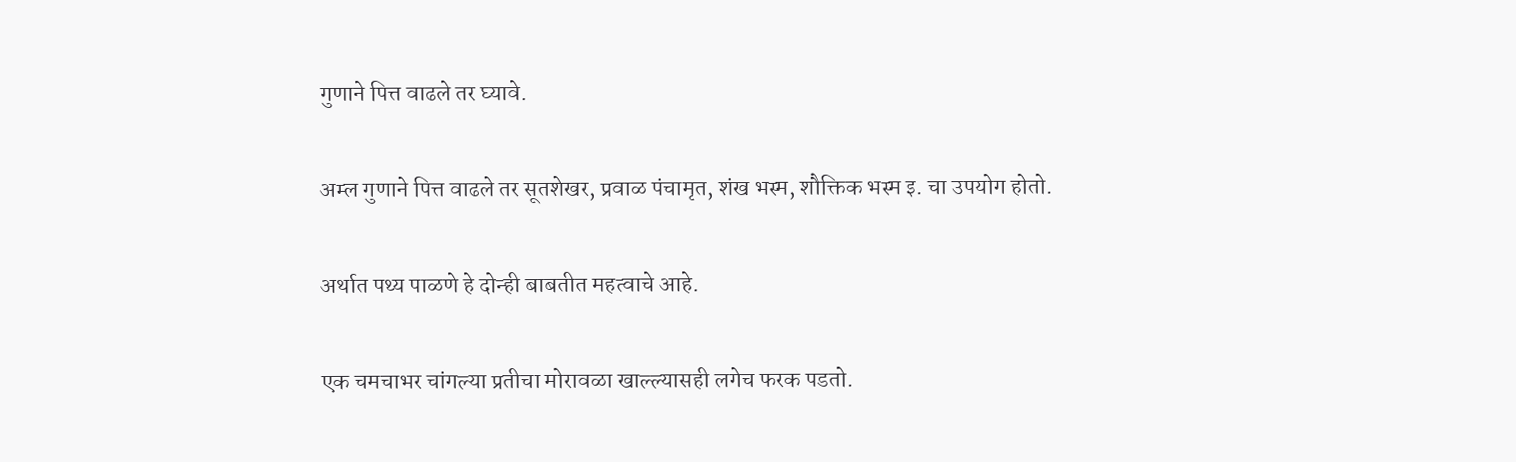गुणाने पित्त वाढले तर घ्यावे.

अम्ल गुणाने पित्त वाढले तर सूतशेखर, प्रवाळ पंचामृत, शंख भस्म, शौक्तिक भस्म इ. चा उपयोग होतो.

अर्थात पथ्य पाळणे हे दोन्ही बाबतीत महत्वाचे आहे.

एक चमचाभर चांगल्या प्रतीचा मोरावळा खाल्ल्यासही लगेच फरक पडतो.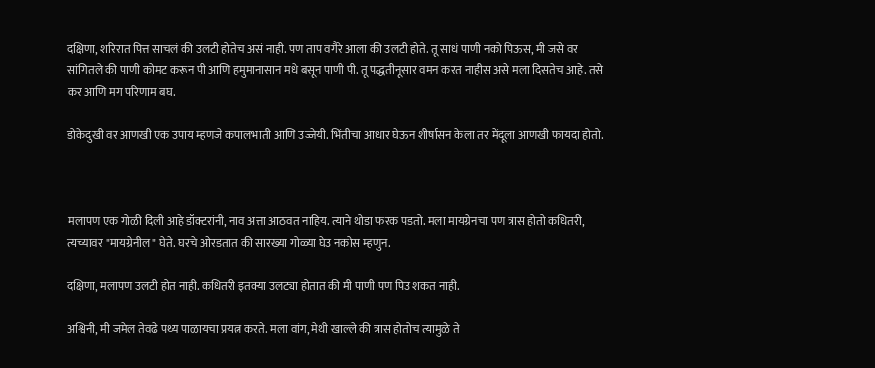दक्षिणा, शरिरात पित्त साचलं की उलटी होतेच असं नाही. पण ताप वगैरे आला की उलटी होते. तू साधं पाणी नको पिऊस, मी जसे वर सांगितले की पाणी कोमट करून पी आणि हमुमानासान मधे बसून पाणी पी. तू पद्धतीनूसार वमन करत नाहीस असे मला दिसतेच आहे. तसे कर आणि मग परिणाम बघ.

डोकेदुखी वर आणखी एक उपाय म्हणजे कपालभाती आणि उज्जेयी. भिंतीचा आधार घेऊन शीर्षासन केला तर मेंदूला आणखी फायदा होतो.



मलापण एक गोळी दिली आहे डॉक्टरांनी, नाव अत्ता आठवत नाहिय. त्याने थोडा फरक पडतो. मला मायग्रेनचा पण त्रास होतो कधितरी, त्यच्यावर "मायग्रेनील" घेते. घरचे ओरडतात की सारख्या गोळ्या घेउ नकोस म्हणुन.

दक्षिणा, मलापण उलटी होत नाही. कधितरी इतक्या उलट्या होतात की मी पाणी पण पिउ शकत नाही.

अश्विनी, मी जमेल तेवढे पथ्य पाळायचा प्रयत्न करते. मला वांग, मेथी खाल्ले की त्रास होतोच त्यामुळे ते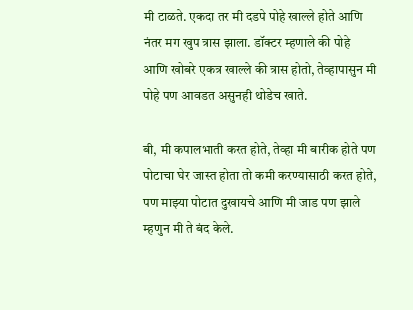मी टाळते. एकदा तर मी दडपे पोहे खाल्ले होते आणि नंतर मग खुप त्रास झाला. डॉक्टर म्हणाले की पोहे आणि खोबरे एकत्र खाल्ले की त्रास होतो, तेव्हापासुन मी पोहे पण आवडत असुनही थोडेच खाते.

बी, मी कपालभाती करत होते, तेव्हा मी बारीक होते पण पोटाचा घेर जास्त होता तो कमी करण्यासाठी करत होते, पण माझ्या पोटात दुखायचे आणि मी जाड पण झाले म्हणुन मी ते बंद केले.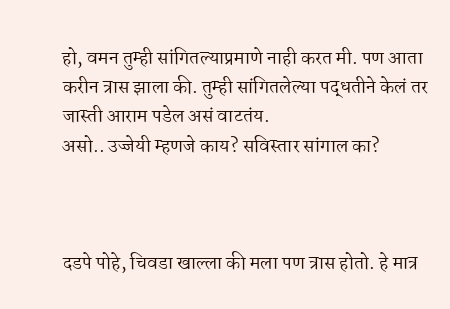हो, वमन तुम्ही सांगितल्याप्रमाणे नाही करत मी. पण आता करीन त्रास झाला की. तुम्ही सांगितलेल्या पद्धतीने केलं तर जास्ती आराम पडेल असं वाटतंय.
असो.. उज्जेयी म्हणजे काय? सविस्तार सांगाल का?



दडपे पोहे, चिवडा खाल्ला की मला पण त्रास होतो. हे मात्र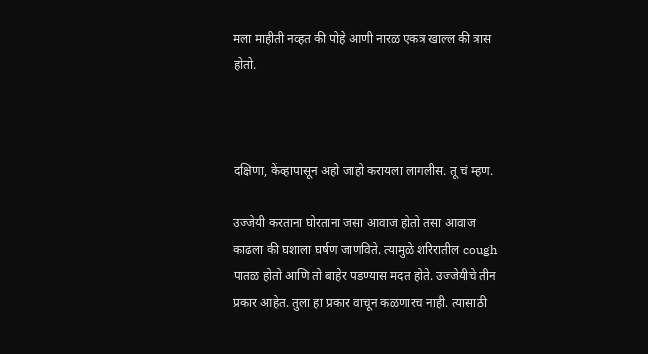मला माहीती नव्हत की पोहे आणी नारळ एकत्र खाल्ल की त्रास होतो.



दक्षिणा, केंव्हापासून अहो जाहो करायला लागलीस. तू चं म्हण.

उज्जेयी करताना घोरताना जसा आवाज होतो तसा आवाज काढला की घशाला घर्षण जाणविते. त्यामुळे शरिरातील cough पातळ होतो आणि तो बाहेर पडण्यास मदत होते. उज्जेयीचे तीन प्रकार आहेत. तुला हा प्रकार वाचून कळणारच नाही. त्यासाठी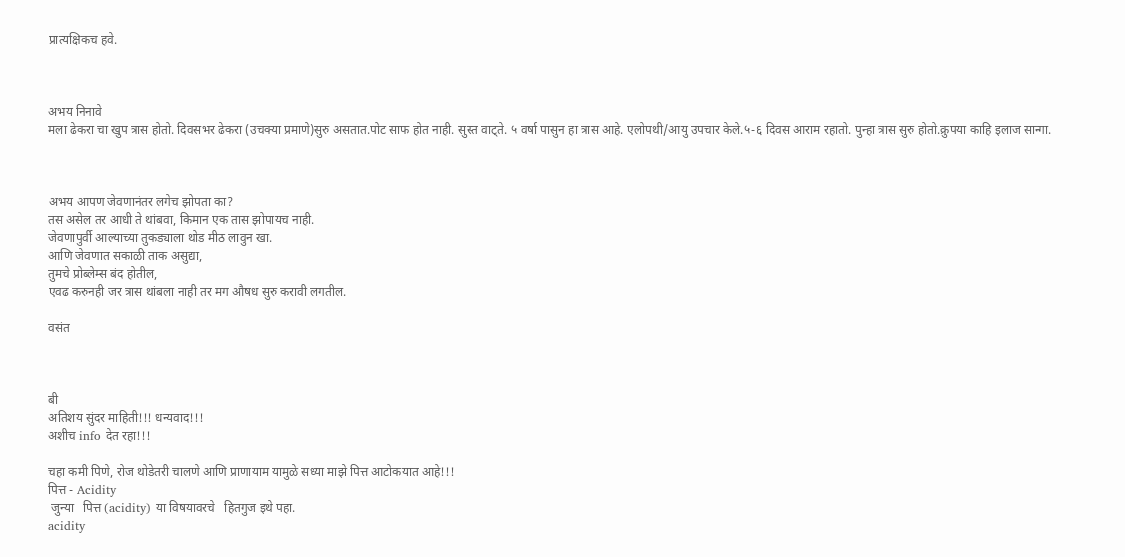प्रात्यक्षिकच हवे.



अभय निनावे
मला ढेकरा चा खुप त्रास होतो. दिवसभर ढेकरा (उचक्या प्रमाणे)सुरु असतात.पोट साफ होत नाही. सुस्त वाट्ते. ५ वर्षा पासुन हा त्रास आहे. एलोपथी/आयु उपचार केले.५-६ दिवस आराम रहातो. पुन्हा त्रास सुरु होतो.क्रुपया काहि इलाज सान्गा.



अभय आपण जेवणानंतर लगेच झोपता का?
तस असेल तर आधी ते थांबवा, किमान एक तास झोपायच नाही.
जेवणापुर्वी आल्याच्या तुकड्याला थोड मीठ लावुन खा.
आणि जेवणात सकाळी ताक असुद्या,
तुमचे प्रोब्लेम्स बंद होतील,
एवढ करुनही जर त्रास थांबला नाही तर मग औषध सुरु करावी लगतील.

वसंत



बी
अतिशय सुंदर माहिती!!! धन्यवाद!!!
अशीच info देत रहा!!!

चहा कमी पिणे, रोज थोडेतरी चालणे आणि प्राणायाम यामुळे सध्या माझे पित्त आटोकयात आहे!!!
पित्त - Acidity
 जुन्या   पित्त (acidity) या विषयावरचे   हितगुज इथे पहा.
acidity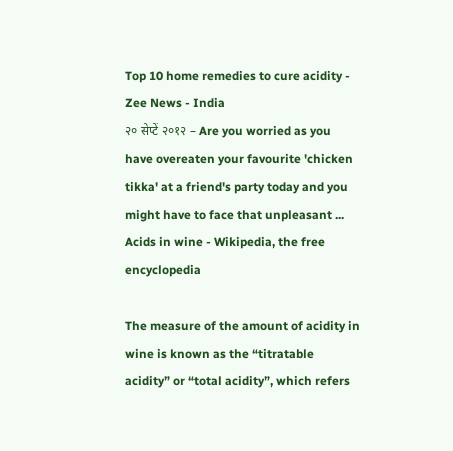Top 10 home remedies to cure acidity - Zee News - India
२० सेप्टें २०१२ – Are you worried as you have overeaten your favourite 'chicken tikka' at a friend's party today and you might have to face that unpleasant ...
Acids in wine - Wikipedia, the free encyclopedia

The measure of the amount of acidity in wine is known as the “titratable acidity” or “total acidity”, which refers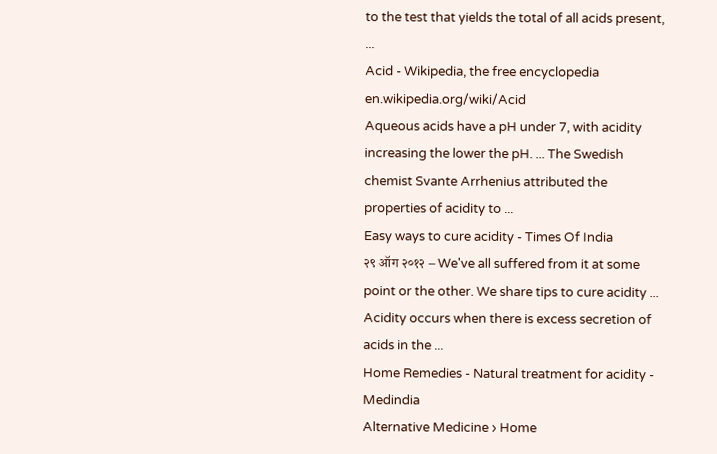to the test that yields the total of all acids present, ...
Acid - Wikipedia, the free encyclopedia
en.wikipedia.org/wiki/Acid
Aqueous acids have a pH under 7, with acidity increasing the lower the pH. ... The Swedish chemist Svante Arrhenius attributed the properties of acidity to ...
Easy ways to cure acidity - Times Of India
२९ ऑग २०१२ – We've all suffered from it at some point or the other. We share tips to cure acidity ... Acidity occurs when there is excess secretion of acids in the ...
Home Remedies - Natural treatment for acidity - Medindia
Alternative Medicine › Home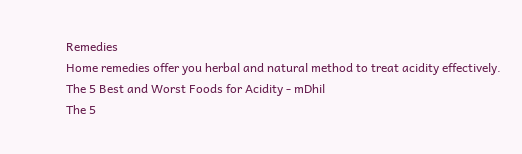Remedies
Home remedies offer you herbal and natural method to treat acidity effectively.
The 5 Best and Worst Foods for Acidity - mDhil
The 5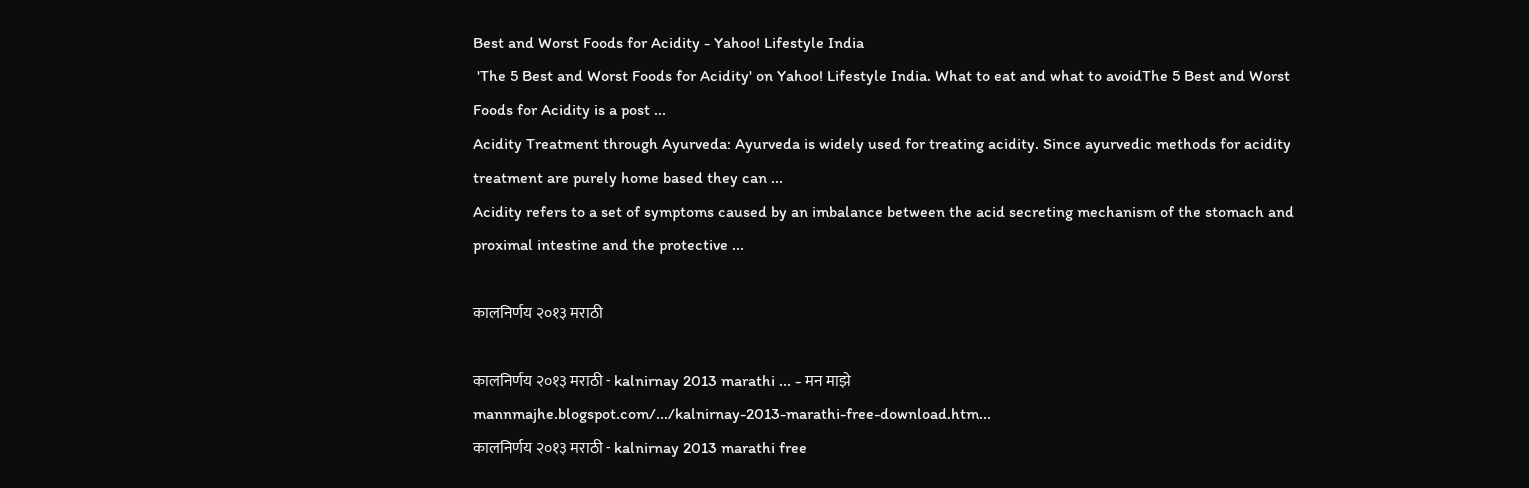Best and Worst Foods for Acidity - Yahoo! Lifestyle India
 'The 5 Best and Worst Foods for Acidity' on Yahoo! Lifestyle India. What to eat and what to avoidThe 5 Best and Worst Foods for Acidity is a post ...
Acidity Treatment through Ayurveda: Ayurveda is widely used for treating acidity. Since ayurvedic methods for acidity treatment are purely home based they can ...
Acidity refers to a set of symptoms caused by an imbalance between the acid secreting mechanism of the stomach and proximal intestine and the protective ...

कालनिर्णय २०१३ मराठी

कालनिर्णय २०१३ मराठी - kalnirnay 2013 marathi ... - मन माझे
mannmajhe.blogspot.com/.../kalnirnay-2013-marathi-free-download.htm...
कालनिर्णय २०१३ मराठी - kalnirnay 2013 marathi free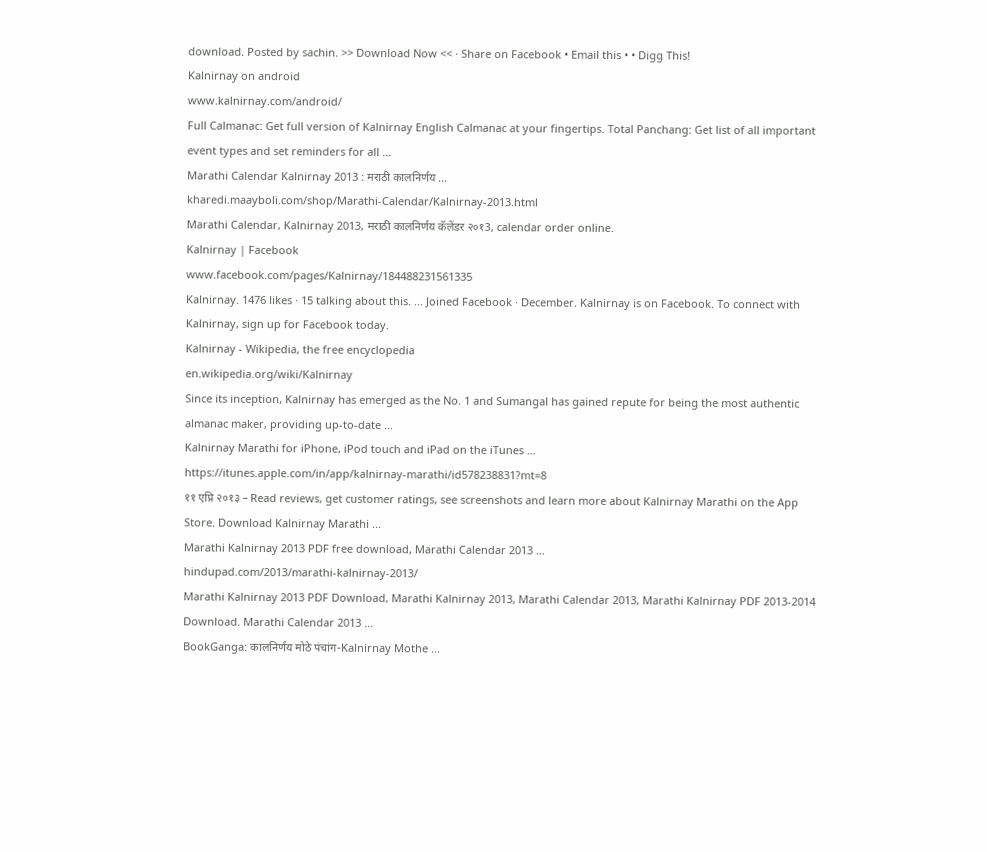download. Posted by sachin. >> Download Now << · Share on Facebook • Email this • • Digg This!
Kalnirnay on android
www.kalnirnay.com/android/
Full Calmanac: Get full version of Kalnirnay English Calmanac at your fingertips. Total Panchang: Get list of all important event types and set reminders for all ...
Marathi Calendar Kalnirnay 2013 : मराठी कालनिर्णय ...
kharedi.maayboli.com/shop/Marathi-Calendar/Kalnirnay-2013.html
Marathi Calendar, Kalnirnay 2013, मराठी कालनिर्णय कॅलेंडर २०१3, calendar order online.
Kalnirnay | Facebook
www.facebook.com/pages/Kalnirnay/184488231561335
Kalnirnay. 1476 likes · 15 talking about this. ... Joined Facebook · December. Kalnirnay is on Facebook. To connect with Kalnirnay, sign up for Facebook today.
Kalnirnay - Wikipedia, the free encyclopedia
en.wikipedia.org/wiki/Kalnirnay
Since its inception, Kalnirnay has emerged as the No. 1 and Sumangal has gained repute for being the most authentic almanac maker, providing up-to-date ...
Kalnirnay Marathi for iPhone, iPod touch and iPad on the iTunes ...
https://itunes.apple.com/in/app/kalnirnay-marathi/id578238831?mt=8
११ एप्रि २०१३ – Read reviews, get customer ratings, see screenshots and learn more about Kalnirnay Marathi on the App Store. Download Kalnirnay Marathi ...
Marathi Kalnirnay 2013 PDF free download, Marathi Calendar 2013 ...
hindupad.com/2013/marathi-kalnirnay-2013/
Marathi Kalnirnay 2013 PDF Download, Marathi Kalnirnay 2013, Marathi Calendar 2013, Marathi Kalnirnay PDF 2013-2014 Download. Marathi Calendar 2013 ...
BookGanga: कालनिर्णय मोठे पंचांग-Kalnirnay Mothe ...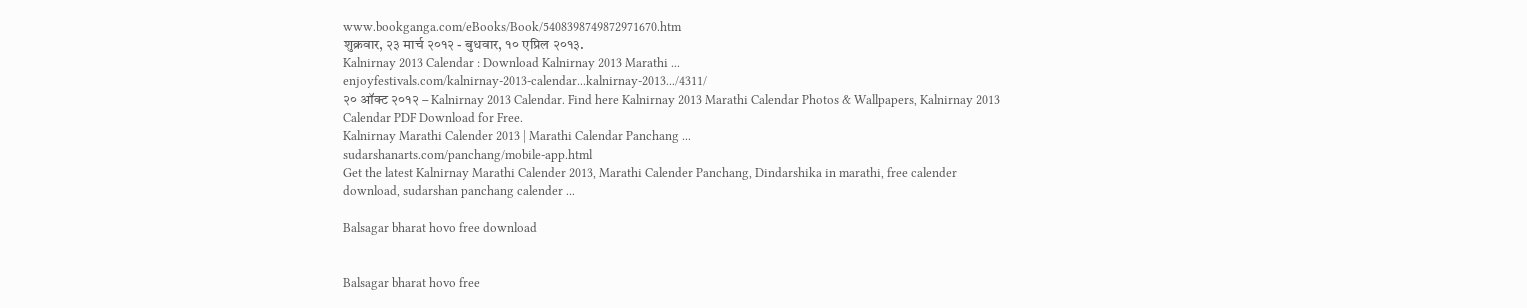www.bookganga.com/eBooks/Book/5408398749872971670.htm
शुक्रवार, २३ मार्च २०१२ - बुधवार, १० एप्रिल २०१३.
Kalnirnay 2013 Calendar : Download Kalnirnay 2013 Marathi ...
enjoyfestivals.com/kalnirnay-2013-calendar...kalnirnay-2013.../4311/
२० ऑक्ट २०१२ – Kalnirnay 2013 Calendar. Find here Kalnirnay 2013 Marathi Calendar Photos & Wallpapers, Kalnirnay 2013 Calendar PDF Download for Free.
Kalnirnay Marathi Calender 2013 | Marathi Calendar Panchang ...
sudarshanarts.com/panchang/mobile-app.html
Get the latest Kalnirnay Marathi Calender 2013, Marathi Calender Panchang, Dindarshika in marathi, free calender download, sudarshan panchang calender ...

Balsagar bharat hovo free download


Balsagar bharat hovo free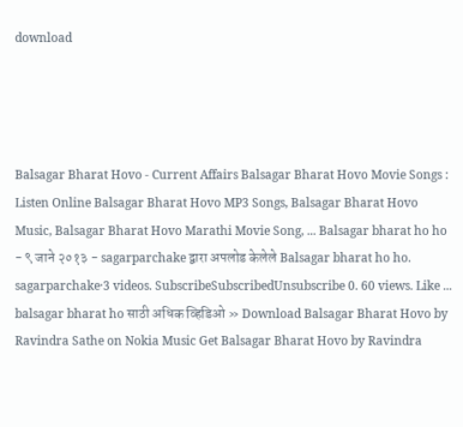download




Balsagar Bharat Hovo - Current Affairs Balsagar Bharat Hovo Movie Songs : Listen Online Balsagar Bharat Hovo MP3 Songs, Balsagar Bharat Hovo Music, Balsagar Bharat Hovo Marathi Movie Song, ... Balsagar bharat ho ho - ९ जाने २०१३ - sagarparchake द्वारा अपलोड केलेले Balsagar bharat ho ho. sagarparchake·3 videos. SubscribeSubscribedUnsubscribe 0. 60 views. Like ... balsagar bharat ho साठी अधिक व्हिडिओ » Download Balsagar Bharat Hovo by Ravindra Sathe on Nokia Music Get Balsagar Bharat Hovo by Ravindra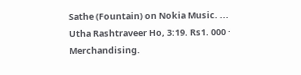Sathe (Fountain) on Nokia Music. ... Utha Rashtraveer Ho, 3:19. Rs1. 000 · Merchandising.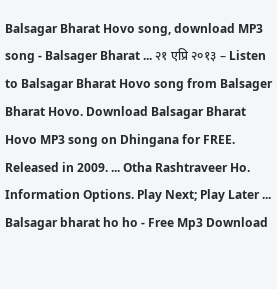Balsagar Bharat Hovo song, download MP3 song - Balsager Bharat ... २१ एप्रि २०१३ – Listen to Balsagar Bharat Hovo song from Balsager Bharat Hovo. Download Balsagar Bharat Hovo MP3 song on Dhingana for FREE. Released in 2009. ... Otha Rashtraveer Ho. Information Options. Play Next; Play Later ... Balsagar bharat ho ho - Free Mp3 Download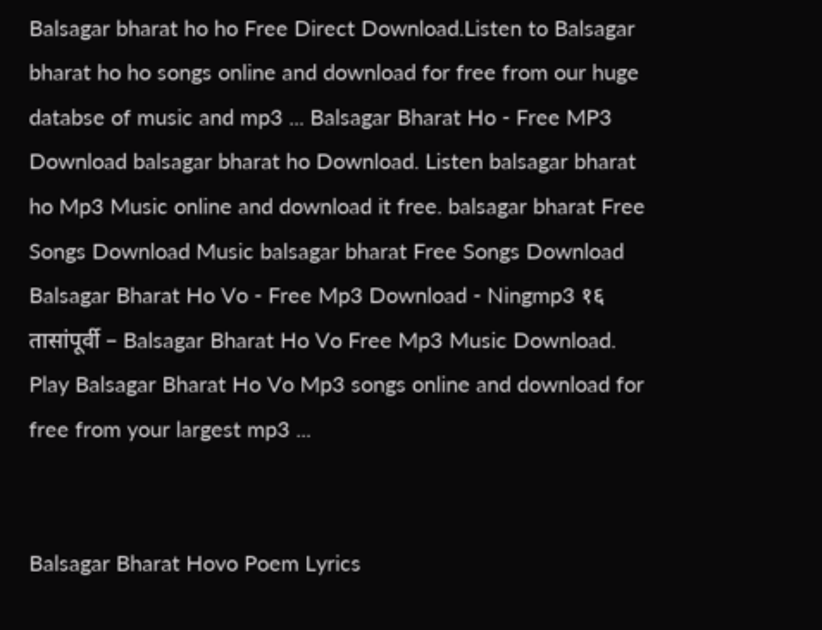Balsagar bharat ho ho Free Direct Download.Listen to Balsagar bharat ho ho songs online and download for free from our huge databse of music and mp3 ... Balsagar Bharat Ho - Free MP3 Download balsagar bharat ho Download. Listen balsagar bharat ho Mp3 Music online and download it free. balsagar bharat Free Songs Download Music balsagar bharat Free Songs Download Balsagar Bharat Ho Vo - Free Mp3 Download - Ningmp3 १६ तासांपूर्वी – Balsagar Bharat Ho Vo Free Mp3 Music Download. Play Balsagar Bharat Ho Vo Mp3 songs online and download for free from your largest mp3 ...


Balsagar Bharat Hovo Poem Lyrics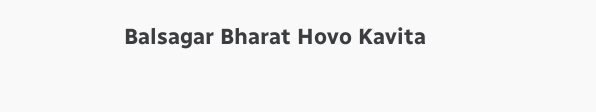Balsagar Bharat Hovo Kavita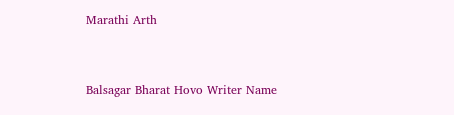Marathi Arth


Balsagar Bharat Hovo Writer Name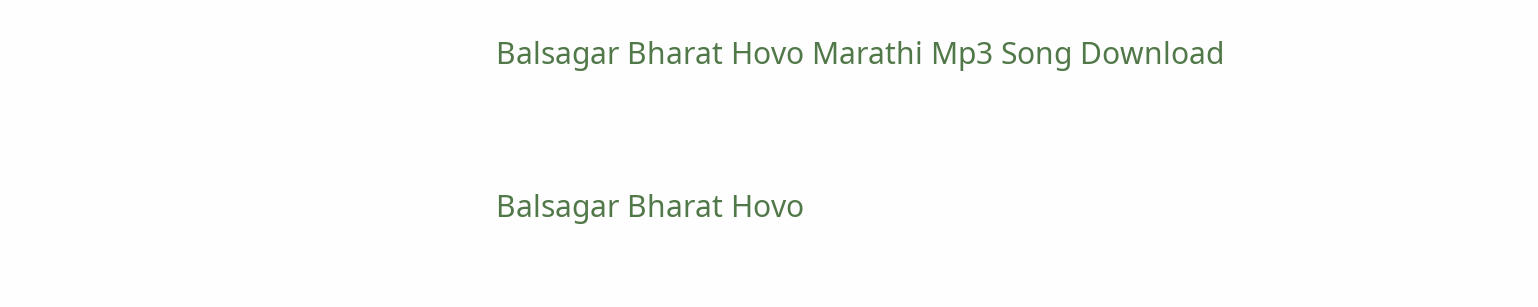Balsagar Bharat Hovo Marathi Mp3 Song Download


Balsagar Bharat Hovo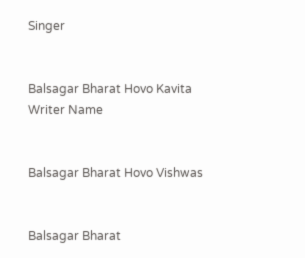Singer


Balsagar Bharat Hovo Kavita Writer Name


Balsagar Bharat Hovo Vishwas


Balsagar Bharat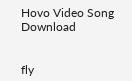Hovo Video Song Download


fly